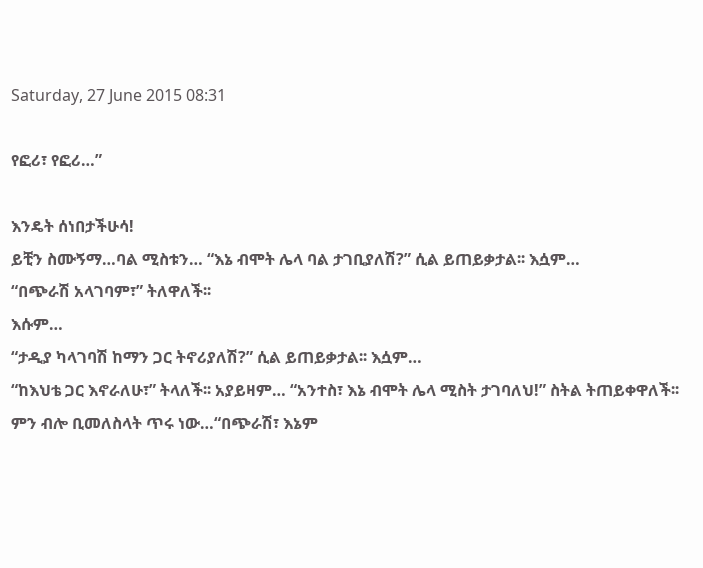Saturday, 27 June 2015 08:31

የፎሪ፣ የፎሪ…”

እንዴት ሰነበታችሁሳ!
ይቺን ስሙኝማ…ባል ሚስቱን… “እኔ ብሞት ሌላ ባል ታገቢያለሽ?” ሲል ይጠይቃታል፡፡ እሷም…
“በጭራሽ አላገባም፣” ትለዋለች፡፡
እሱም…
“ታዲያ ካላገባሽ ከማን ጋር ትኖሪያለሽ?” ሲል ይጠይቃታል፡፡ እሷም…
“ከእህቴ ጋር እኖራለሁ፣” ትላለች፡፡ አያይዛም… “አንተስ፣ እኔ ብሞት ሌላ ሚስት ታገባለህ!” ስትል ትጠይቀዋለች፡፡ ምን ብሎ ቢመለስላት ጥሩ ነው…“በጭራሽ፣ እኔም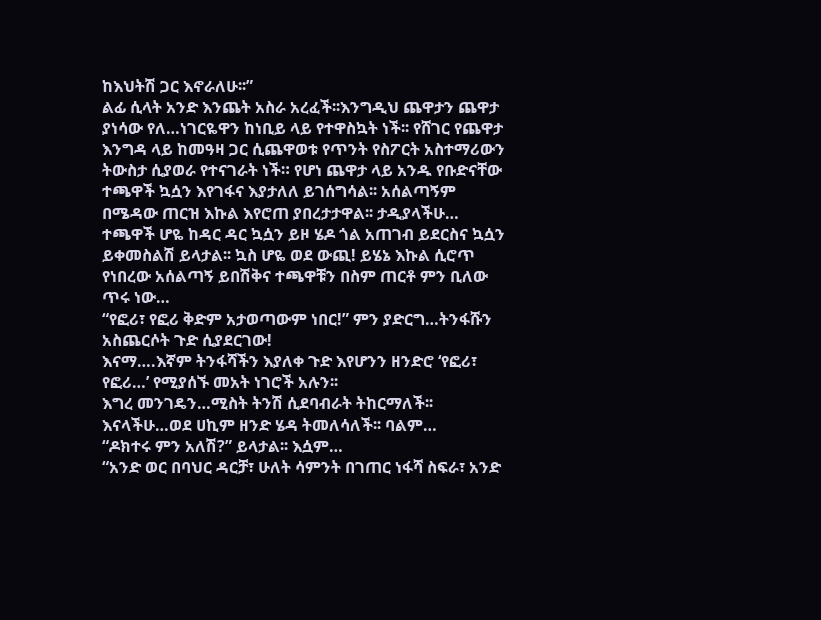ከእህትሽ ጋር እኖራለሁ፡፡”
ልፊ ሲላት አንድ እንጨት አስራ አረፈች፡፡እንግዲህ ጨዋታን ጨዋታ ያነሳው የለ…ነገርዬዋን ከነቢይ ላይ የተዋስኳት ነች፡፡ የሸገር የጨዋታ እንግዳ ላይ ከመዓዛ ጋር ሲጨዋወቱ የጥንት የስፖርት አስተማሪውን ትውስታ ሲያወራ የተናገራት ነች። የሆነ ጨዋታ ላይ አንዱ የቡድናቸው ተጫዋች ኳሷን እየገፋና እያታለለ ይገሰግሳል፡፡ አሰልጣኝም በሜዳው ጠርዝ እኩል እየሮጠ ያበረታታዋል፡፡ ታዲያላችሁ… ተጫዋች ሆዬ ከዳር ዳር ኳሷን ይዞ ሄዶ ጎል አጠገብ ይደርስና ኳሷን ይቀመስልሽ ይላታል፡፡ ኳስ ሆዬ ወደ ውጪ! ይሄኔ እኩል ሲሮጥ የነበረው አሰልጣኝ ይበሽቅና ተጫዋቹን በስም ጠርቶ ምን ቢለው ጥሩ ነው…
“የፎሪ፣ የፎሪ ቅድም አታወጣውም ነበር!” ምን ያድርግ…ትንፋሹን አስጨርሶት ጉድ ሲያደርገው!
እናማ….እኛም ትንፋሻችን እያለቀ ጉድ እየሆንን ዘንድሮ ‘የፎሪ፣ የፎሪ…’ የሚያሰኙ መአት ነገሮች አሉን፡፡
እግረ መንገዴን…ሚስት ትንሽ ሲደባብራት ትከርማለች፡፡ እናላችሁ…ወደ ሀኪም ዘንድ ሄዳ ትመለሳለች፡፡ ባልም…
“ዶክተሩ ምን አለሽ?” ይላታል፡፡ እሷም…
“አንድ ወር በባህር ዳርቻ፣ ሁለት ሳምንት በገጠር ነፋሻ ስፍራ፣ አንድ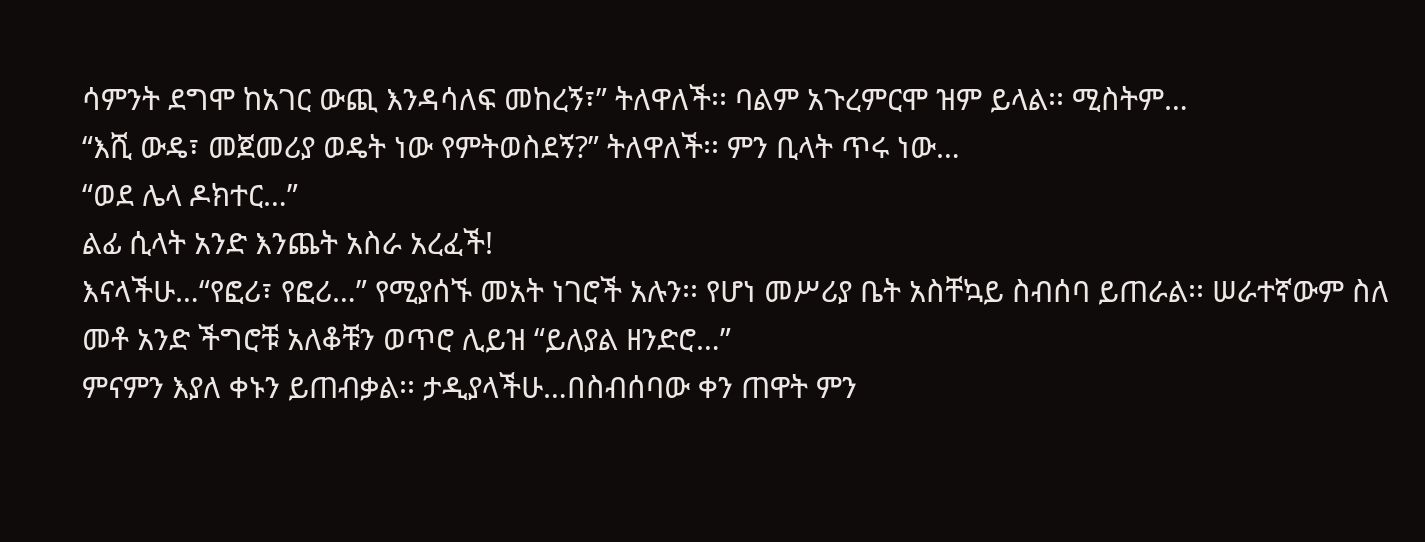ሳምንት ደግሞ ከአገር ውጪ እንዳሳለፍ መከረኝ፣” ትለዋለች፡፡ ባልም አጉረምርሞ ዝም ይላል፡፡ ሚስትም…
“እሺ ውዴ፣ መጀመሪያ ወዴት ነው የምትወስደኝ?” ትለዋለች፡፡ ምን ቢላት ጥሩ ነው…
“ወደ ሌላ ዶክተር…”
ልፊ ሲላት አንድ እንጨት አስራ አረፈች!
እናላችሁ…“የፎሪ፣ የፎሪ…” የሚያሰኙ መአት ነገሮች አሉን፡፡ የሆነ መሥሪያ ቤት አስቸኳይ ስብሰባ ይጠራል፡፡ ሠራተኛውም ስለ መቶ አንድ ችግሮቹ አለቆቹን ወጥሮ ሊይዝ “ይለያል ዘንድሮ…”
ምናምን እያለ ቀኑን ይጠብቃል፡፡ ታዲያላችሁ…በስብሰባው ቀን ጠዋት ምን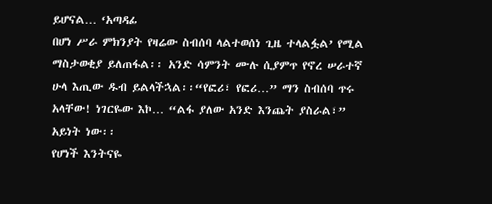ይሆናል… ‘አጣዳፊ
በሆነ ሥራ ምክንያት የዛሬው ስብሰባ ላልተወሰነ ጊዜ ተላልፏል’ የሚል ማስታወቂያ ይለጠፋል፡፡ አንድ ሳምንት ሙሉ ሲያምጥ የኖረ ሠራተኛ ሁላ እጢው ዱብ ይልላችኋል፡፡“የፎሪ፣ የፎሪ…” ማን ስብሰባ ጥሩ አላቸው! ነገርዬው እኮ… “ልፋ ያለው አንድ እንጨት ያስራል፣” አይነት ነው፡፡
የሆነች እንትናዬ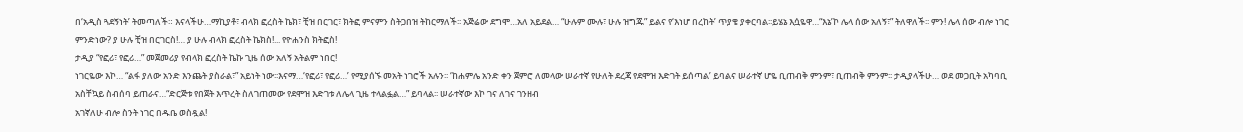በ‘አዲስ ጓደኝነት’ ትመጣለች። እናላችሁ…ማኪያቶ፣ ብላክ ፎረስት ኬክ፣ ቺዝ በርገር፣ ክትፎ ምናምን ስትጋበዝ ትከርማለች፡፡ አጅሬው ደግሞ…አለ አይደል… “ሁሉም ሙሉ፣ ሁሉ ዝግጁ” ይልና የ‘እነሆ በረከት’ ጥያቄ ያቀርባል፡፡ይሄኔ እሷዬዋ…“እኔ’ኮ ሌላ ሰው አለኝ፣” ትለዋለች፡፡ ምን! ሌላ ሰው ብሎ ነገር ምንድነው? ያ ሁሉ ቺዝ በርገርስ!… ያ ሁሉ ብላክ ፎረስት ኬክስ!... የዮሐንስ ክትፎስ!
ታዲያ “የፎሪ፣ የፎሪ…” መጀመሪያ የብላክ ፎረስት ኬኩ ጊዜ ሰው አለኝ አትልም ነበር!
ነገርዬው እኮ… “ልፋ ያለው አንድ እንጨት ያስራል፣” አይነት ነው፡፡እናማ…‘የፎሪ፣ የፎሪ…’ የሚያሰኙ መአት ነገሮች አሉን፡፡ ‘ከሐምሌ አንድ ቀን ጀምሮ ለመላው ሠራተኛ የሁለት ደረጃ የደሞዝ እድገት ይሰጣል’ ይባልና ሠራተኛ ሆዬ ቢጠብቅ ምንም፣ ቢጠብቅ ምንም፡፡ ታዲያላችሁ… ወደ መጋቢት አካባቢ አስቸኳይ ስብሰባ ይጠራና…“ድርጅቱ የበጀት እጥረት ስለገጠመው የደሞዝ እድገቱ ለሌላ ጊዜ ተላልፏል…” ይባላል፡፡ ሠራተኛው እኮ ገና ለገና ገንዘብ
አገኛለሁ ብሎ ስንት ነገር በዱቤ ወስዷል!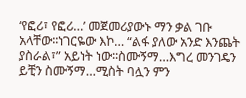‘የፎሪ፣ የፎሪ…’ መጀመሪያውኑ ማን ቃል ገቡ አላቸው፡፡ነገርዬው እኮ… “ልፋ ያለው አንድ እንጨት ያስራል፣” አይነት ነው፡፡ስሙኝማ…እግረ መንገዴን ይቺን ስሙኝማ…ሚስት ባሏን ምን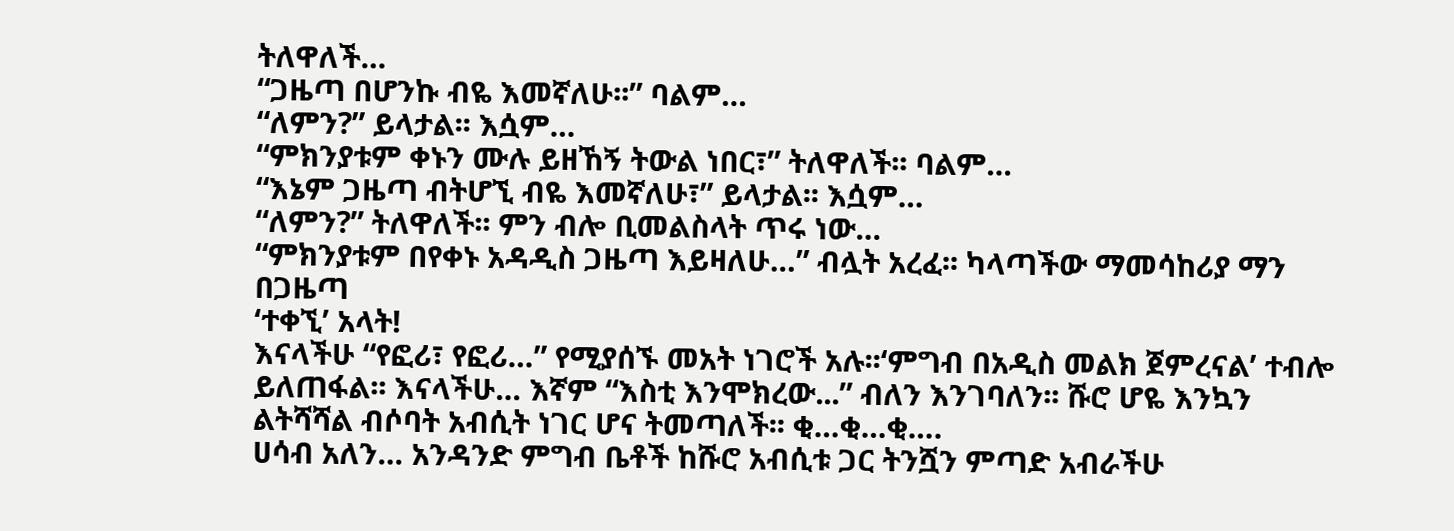ትለዋለች…
“ጋዜጣ በሆንኩ ብዬ እመኛለሁ፡፡” ባልም…
“ለምን?” ይላታል፡፡ እሷም…
“ምክንያቱም ቀኑን ሙሉ ይዘኸኝ ትውል ነበር፣” ትለዋለች፡፡ ባልም…
“እኔም ጋዜጣ ብትሆኚ ብዬ እመኛለሁ፣” ይላታል፡፡ እሷም…
“ለምን?” ትለዋለች፡፡ ምን ብሎ ቢመልስላት ጥሩ ነው…
“ምክንያቱም በየቀኑ አዳዲስ ጋዜጣ እይዛለሁ…” ብሏት አረፈ፡፡ ካላጣችው ማመሳከሪያ ማን በጋዜጣ
‘ተቀኚ’ አላት!
እናላችሁ “የፎሪ፣ የፎሪ…” የሚያሰኙ መአት ነገሮች አሉ፡፡‘ምግብ በአዲስ መልክ ጀምረናል’ ተብሎ ይለጠፋል፡፡ እናላችሁ… እኛም “እስቲ እንሞክረው...” ብለን እንገባለን፡፡ ሹሮ ሆዬ እንኳን ልትሻሻል ብሶባት አብሲት ነገር ሆና ትመጣለች፡፡ ቂ…ቂ…ቂ….
ሀሳብ አለን… አንዳንድ ምግብ ቤቶች ከሹሮ አብሲቱ ጋር ትንሿን ምጣድ አብራችሁ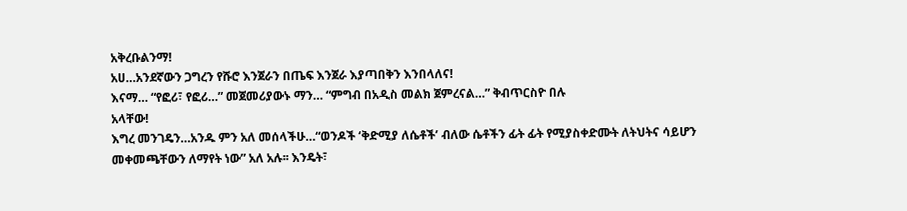አቅረቡልንማ!
አሀ…አንደኛውን ጋግረን የሹሮ እንጀራን በጤፍ እንጀራ እያጣበቅን እንበላለና!
እናማ… “የፎሪ፣ የፎሪ…” መጀመሪያውኑ ማን… “ምግብ በአዲስ መልክ ጀምረናል…” ቅብጥርስዮ በሉ
አላቸው!
እግረ መንገዴን…አንዱ ምን አለ መሰላችሁ…“ወንዶች ‘ቅድሚያ ለሴቶች’ ብለው ሴቶችን ፊት ፊት የሚያስቀድሙት ለትህትና ሳይሆን መቀመጫቸውን ለማየት ነው” አለ አሉ፡፡ እንዴት፣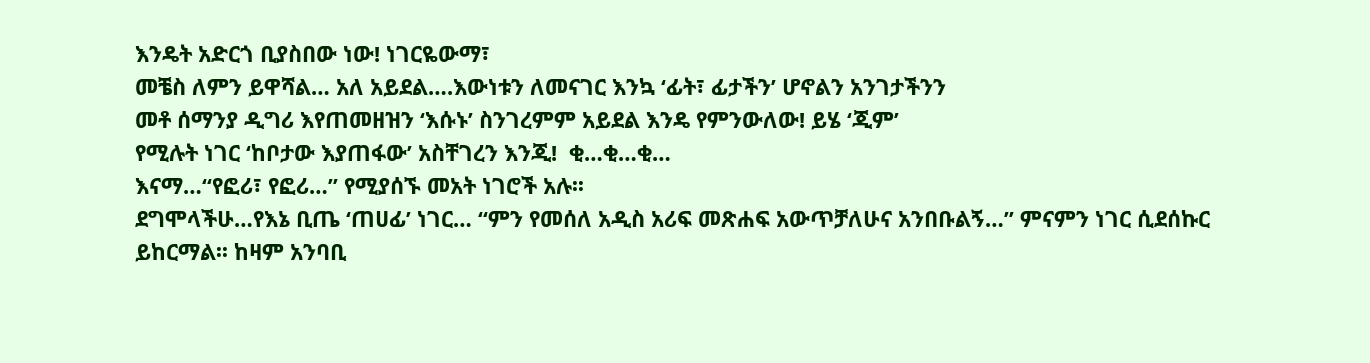እንዴት አድርጎ ቢያስበው ነው! ነገርዬውማ፣
መቼስ ለምን ይዋሻል… አለ አይደል….እውነቱን ለመናገር እንኳ ‘ፊት፣ ፊታችን’ ሆኖልን አንገታችንን
መቶ ሰማንያ ዲግሪ እየጠመዘዝን ‘እሱኑ’ ስንገረምም አይደል እንዴ የምንውለው! ይሄ ‘ጂም’
የሚሉት ነገር ‘ከቦታው እያጠፋው’ አስቸገረን እንጂ!  ቂ…ቂ…ቂ…
እናማ…“የፎሪ፣ የፎሪ…” የሚያሰኙ መአት ነገሮች አሉ፡፡
ደግሞላችሁ…የእኔ ቢጤ ‘ጠሀፊ’ ነገር… “ምን የመሰለ አዲስ አሪፍ መጽሐፍ አውጥቻለሁና አንበቡልኝ…” ምናምን ነገር ሲደሰኩር ይከርማል፡፡ ከዛም አንባቢ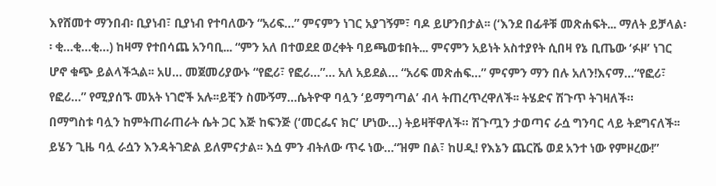እየሸመተ ማንበብ፡ ቢያነብ፣ ቢያነብ የተባለውን “አሪፍ…” ምናምን ነገር አያገኝም፣ ባዶ ይሆንበታል፡፡ (‘እንደ በፊቶቹ መጽሐፍት... ማለት ይቻላል፡፡ ቂ…ቂ…ቂ…) ከዛማ የተበሳጨ አንባቢ... “ምን አለ በተወደደ ወረቀት ባይጫወቱበት... ምናምን አይነት አስተያየት ሲበዛ የኔ ቢጤው ‘ፉዞ’ ነገር ሆኖ ቁጭ ይልላችኋል፡፡ አሀ… መጀመሪያውኑ “የፎሪ፣ የፎሪ…”… አለ አይደል… “አሪፍ መጽሐፍ…” ምናምን ማን በሉ አለን!እናማ…“የፎሪ፣ የፎሪ…” የሚያሰኙ መአት ነገሮች አሉ፡፡ይቺን ስሙኝማ…ሴትዮዋ ባሏን ‘ይማግጣል’ ብላ ትጠረጥረዋለች፡፡ ትሄድና ሽጉጥ ትገዛለች።
በማግስቱ ባሏን ከምትጠራጠራት ሴት ጋር እጅ ከፍንጅ (‘መርፌና ክር’ ሆነው…) ትይዛቸዋለች። ሽጉጧን ታወጣና ራሷ ግንባር ላይ ትደግናለች፡፡ ይሄን ጊዜ ባሏ ራሷን እንዳትገድል ይለምናታል፡፡ እሷ ምን ብትለው ጥሩ ነው…“ዝም በል፣ ከሀዲ! የእኔን ጨርሼ ወደ አንተ ነው የምዞረው!”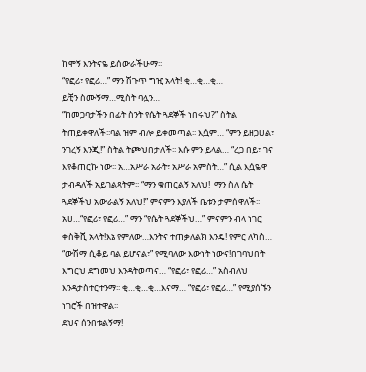ከሞኝ እንትናዬ ይሰውራችሁማ፡፡
“የፎሪ፣ የፎሪ…” ማን ሽጉጥ ግዢ አላት! ቂ…ቂ…ቂ…
ይቺን ስሙኝማ…ሚስት ባሏን…
“ከመጋባታችን በፊት ስንት የሴት ጓደኞች ነበሩህ?” ስትል ትጠይቀዋለች፡፡ባል ዝም ብሎ ይቀመጣል፡፡ እሷም… “ምን ይዘጋሀል፣ ንገረኝ እንጂ!” ስትል ትጮህበታለች፡፡ እሱ ምን ይላል… “ረጋ በይ፣ ገና እየቆጠርኩ ነው፡፡ አ…አሥራ አራት፣ አሥራ አምስት…” ሲል እሷዬዋ ታብዳለች አይገልጻትም፡፡ “ማን ቁጠርልኝ አለህ!  ማን ስለ ሴት ጓደኞችህ አውራልኝ አለህ!” ምናምን እያለች ቤቱን ታምሰዋለች፡፡ አሀ…“የፎሪ፣ የፎሪ…” ማን “የሴት ጓደኞችህ…” ምናምን ብላ ነገር ቀስቅሺ አላት!እኔ የምለው…እንትና ተጠቃለልክ እንዴ! የምር ለካስ… “ውሽማ ሲቆይ ባል ይሆናል፣” የሚባለው እውነት ነውና!በገባህበት እግርህ ደግመህ እንዳትወጣና… “የፎሪ፣ የፎሪ…” አስብለህ እንዳታስተርተንማ፡፡ ቂ…ቂ…ቂ…እናማ… “የፎሪ፣ የፎሪ…” የሚያሰኙን ነገሮች በዝተዋል፡፡
ደህና ሰንበቱልኝማ!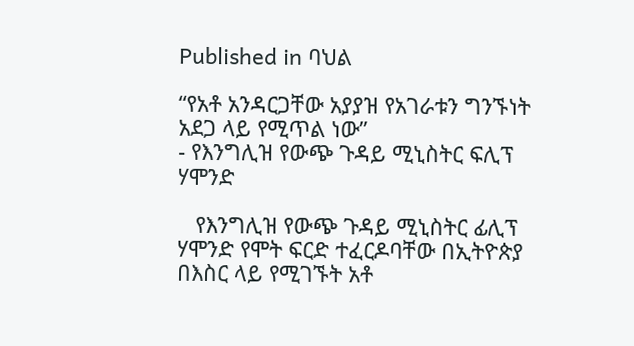Published in ባህል

“የአቶ አንዳርጋቸው አያያዝ የአገራቱን ግንኙነት አደጋ ላይ የሚጥል ነው”
- የእንግሊዝ የውጭ ጉዳይ ሚኒስትር ፍሊፕ ሃሞንድ

   የእንግሊዝ የውጭ ጉዳይ ሚኒስትር ፊሊፕ ሃሞንድ የሞት ፍርድ ተፈርዶባቸው በኢትዮጵያ በእስር ላይ የሚገኙት አቶ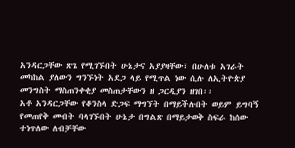አንዳርጋቸው ጽጌ የሚገኙበት ሁኔታና አያያዛቸው፣ በሁለቱ አገራት መካከል ያለውን ግንኙነት አደጋ ላይ የሚጥል ነው ሲሉ ለኢትዮጵያ መንግስት ማስጠንቀቂያ መስጠታቸውን ዘ ጋርዲያን ዘገበ፡፡
አቶ አንዳርጋቸው የቆንስላ ድጋፍ ማግኘት በማይችሉበት ወይም ይግባኝ የመጠየቅ መብት ባላገኙበት ሁኔታ በግልጽ በማይታወቅ ስፍራ ከሰው ተነጥለው ለብቻቸው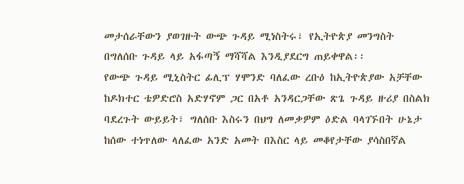መታሰራቸውን ያወገዙት ውጭ ጉዳይ ሚነስትሩ፣ የኢትዮጵያ መንግስት በግለሰቡ ጉዳይ ላይ አፋጣኝ ማሻሻል እንዲያደርግ ጠይቀዋል፡፡
የውጭ ጉዳይ ሚኒስትር ፊሊፕ ሃሞንድ ባለፈው ረቡዕ ከኢትዮጵያው አቻቸው ከዶክተር ቴዎድሮስ አድሃኖም ጋር በአቶ አንዳርጋቸው ጽጌ ጉዳይ ዙሪያ በስልክ ባደረጉት ውይይት፣ ግለሰቡ እስሩን በህግ ለመቃዎም ዕድል ባላገኙበት ሁኔታ ከሰው ተነጥለው ላለፈው አንድ አመት በእስር ላይ መቆየታቸው ያሳስበኛል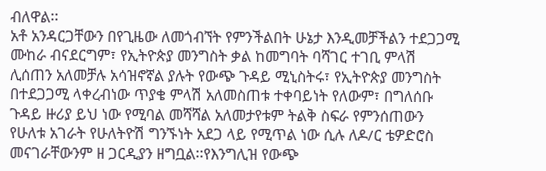ብለዋል፡፡
አቶ አንዳርጋቸውን በየጊዜው ለመጎብኘት የምንችልበት ሁኔታ እንዲመቻችልን ተደጋጋሚ ሙከራ ብናደርግም፣ የኢትዮጵያ መንግስት ቃል ከመግባት ባሻገር ተገቢ ምላሽ ሊሰጠን አለመቻሉ አሳዝኖኛል ያሉት የውጭ ጉዳይ ሚኒስትሩ፣ የኢትዮጵያ መንግስት በተደጋጋሚ ላቀረብነው ጥያቄ ምላሽ አለመስጠቱ ተቀባይነት የለውም፣ በግለሰቡ ጉዳይ ዙሪያ ይህ ነው የሚባል መሻሻል አለመታየቱም ትልቅ ስፍራ የምንሰጠውን የሁለቱ አገራት የሁለትዮሽ ግንኙነት አደጋ ላይ የሚጥል ነው ሲሉ ለዶ/ር ቴዎድሮስ መናገራቸውንም ዘ ጋርዲያን ዘግቧል፡፡የእንግሊዝ የውጭ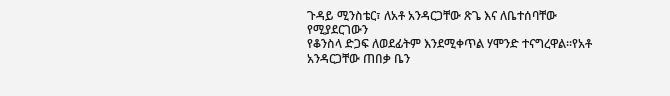ጉዳይ ሚንስቴር፣ ለአቶ አንዳርጋቸው ጽጌ እና ለቤተሰባቸው የሚያደርገውን
የቆንስላ ድጋፍ ለወደፊትም እንደሚቀጥል ሃሞንድ ተናግረዋል፡፡የአቶ አንዳርጋቸው ጠበቃ ቤን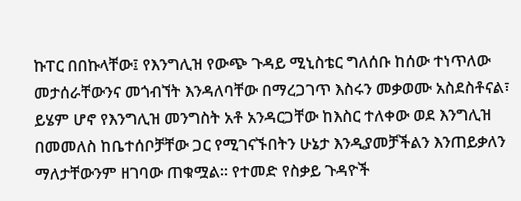ኩፐር በበኩላቸው፤ የእንግሊዝ የውጭ ጉዳይ ሚኒስቴር ግለሰቡ ከሰው ተነጥለው መታሰራቸውንና መጎብኘት እንዳለባቸው በማረጋገጥ እስሩን መቃወሙ አስደስቶናል፣ ይሄም ሆኖ የእንግሊዝ መንግስት አቶ አንዳርጋቸው ከእስር ተለቀው ወደ እንግሊዝ በመመለስ ከቤተሰቦቻቸው ጋር የሚገናኙበትን ሁኔታ እንዲያመቻችልን እንጠይቃለን ማለታቸውንም ዘገባው ጠቁሟል፡፡ የተመድ የስቃይ ጉዳዮች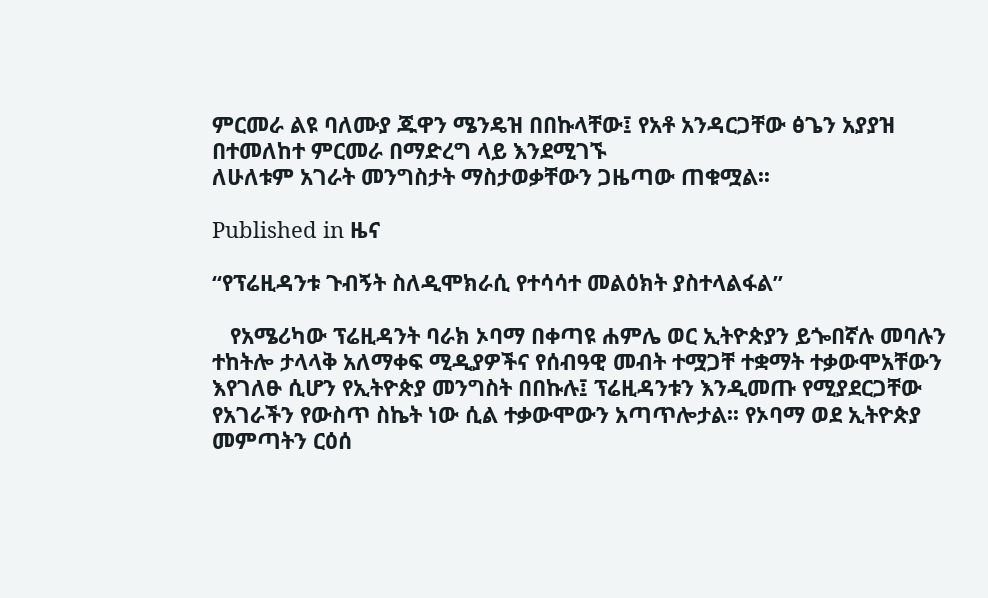ምርመራ ልዩ ባለሙያ ጁዋን ሜንዴዝ በበኩላቸው፤ የአቶ አንዳርጋቸው ፅጌን አያያዝ በተመለከተ ምርመራ በማድረግ ላይ እንደሚገኙ
ለሁለቱም አገራት መንግስታት ማስታወቃቸውን ጋዜጣው ጠቁሟል፡፡

Published in ዜና

“የፕሬዚዳንቱ ጉብኝት ስለዲሞክራሲ የተሳሳተ መልዕክት ያስተላልፋል”

   የአሜሪካው ፕሬዚዳንት ባራክ ኦባማ በቀጣዩ ሐምሌ ወር ኢትዮጵያን ይጐበኛሉ መባሉን ተከትሎ ታላላቅ አለማቀፍ ሚዲያዎችና የሰብዓዊ መብት ተሟጋቸ ተቋማት ተቃውሞአቸውን እየገለፁ ሲሆን የኢትዮጵያ መንግስት በበኩሉ፤ ፕሬዚዳንቱን እንዲመጡ የሚያደርጋቸው የአገራችን የውስጥ ስኬት ነው ሲል ተቃውሞውን አጣጥሎታል፡፡ የኦባማ ወደ ኢትዮጵያ መምጣትን ርዕሰ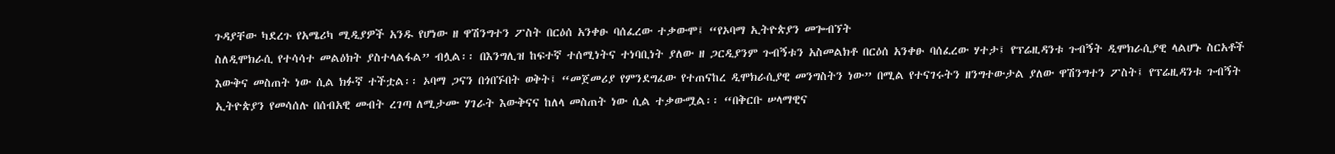ጉዳያቸው ካደረጉ የአሜሪካ ሚዲያዎች አንዱ የሆነው ዘ ዋሽንግተን ፖስት በርዕሰ አንቀፁ ባሰፈረው ተቃውሞ፤ “የኦባማ ኢትዮጵያን መጐብኘት
ስለዲሞክራሲ የተሳሳተ መልዕክት ያስተላልፋል” ብሏል፡፡ በእንግሊዝ ከፍተኛ ተሰሚነትና ተነባቢነት ያለው ዘ ጋርዲያንም ጉብኝቱን አስመልክቶ በርዕሰ አንቀፁ ባሰፈረው ሃተታ፤ የፕሬዚዳንቱ ጉብኝት ዲሞክራሲያዊ ላልሆኑ ስርአቶች እውቅና መስጠት ነው ሲል ክፉኛ ተችቷል፡፡ ኦባማ ጋናን በጎበኙበት ወቅት፤ “መጀመሪያ የምንደግፈው የተጠናከረ ዲሞክራሲያዊ መንግስትን ነው” በሚል የተናገሩትን ዘንግተውታል ያለው ዋሽንግተን ፖስት፤ የፕሬዚዳንቱ ጉብኝት ኢትዮጵያን የመሳሰሉ በሰብአዊ መብት ረገጣ ለሚታሙ ሃገራት እውቅናና ከለላ መስጠት ነው ሲል ተቃውሟል፡፡ “በቅርቡ ሠላማዊና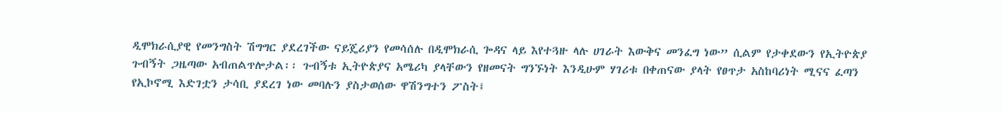ዲሞክራሲያዊ የመንግስት ሽግግር ያደረገችው ናይጄሪያን የመሳሰሉ በዲሞክራሲ ጐዳና ላይ እየተጓዙ ላሉ ሀገራት እውቅና መንፈግ ነው” ሲልም የታቀደውን የኢትዮጵያ ጉብኝት ጋዜጣው አብጠልጥሎታል፡፡ ጉብኝቱ ኢትዮጵያና አሜሪካ ያላቸውን የዘመናት ግንኙነት እንዲሁም ሃገሪቱ በቀጠናው ያላት የፀጥታ አስከባሪነት ሚናና ፈጣን የኢኮኖሚ እድገቷን ታሳቢ ያደረገ ነው መባሉን ያስታወሰው ዋሽንግተን ፖስት፤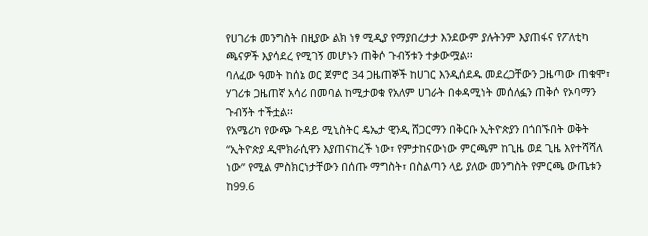የሀገሪቱ መንግስት በዚያው ልክ ነፃ ሚዲያ የማያበረታታ እንደውም ያሉትንም እያጠፋና የፖለቲካ ጫናዎች እያሳደረ የሚገኝ መሆኑን ጠቅሶ ጉብኝቱን ተቃውሟል፡፡
ባለፈው ዓመት ከሰኔ ወር ጀምሮ 34 ጋዜጠኞች ከሀገር እንዲሰደዱ መደረጋቸውን ጋዜጣው ጠቁሞ፣ ሃገሪቱ ጋዜጠኛ አሳሪ በመባል ከሚታወቁ የአለም ሀገራት በቀዳሚነት መሰለፏን ጠቅሶ የኦባማን ጉብኝት ተችቷል፡፡
የአሜሪካ የውጭ ጉዳይ ሚኒስትር ዴኤታ ዊንዲ ሸጋርማን በቅርቡ ኢትዮጵያን በጎበኙበት ወቅት “ኢትዮጵያ ዲሞክራሲዋን እያጠናከረች ነው፣ የምታከናውነው ምርጫም ከጊዜ ወደ ጊዜ እየተሻሻለ ነው” የሚል ምስክርነታቸውን በሰጡ ማግስት፣ በስልጣን ላይ ያለው መንግስት የምርጫ ውጤቱን ከ99.6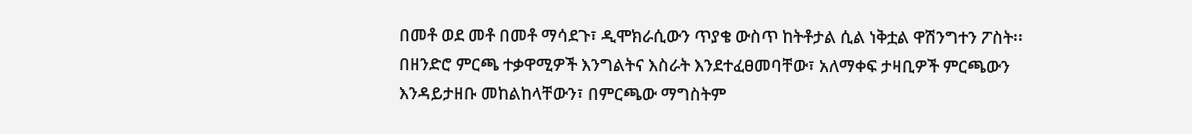በመቶ ወደ መቶ በመቶ ማሳደጉ፣ ዲሞክራሲውን ጥያቄ ውስጥ ከትቶታል ሲል ነቅቷል ዋሽንግተን ፖስት፡፡በዘንድሮ ምርጫ ተቃዋሚዎች እንግልትና እስራት እንደተፈፀመባቸው፣ አለማቀፍ ታዛቢዎች ምርጫውን እንዳይታዘቡ መከልከላቸውን፣ በምርጫው ማግስትም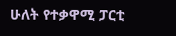ሁለት የተቃዋሚ ፓርቲ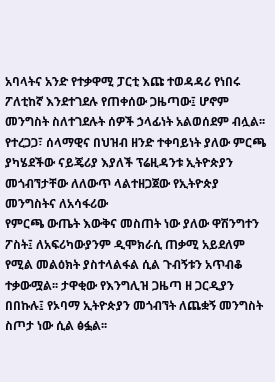አባላትና አንድ የተቃዋሚ ፓርቲ እጩ ተወዳዳሪ የነበሩ ፖለቲከኛ እንደተገደሉ የጠቀሰው ጋዜጣው፤ ሆኖም መንግስት ስለተገደሉት ሰዎች ኃላፊነት አልወሰደም ብሏል፡፡ የተረጋጋ፣ ሰላማዊና በህዝብ ዘንድ ተቀባይነት ያለው ምርጫ ያካሄደችው ናይጄሪያ እያለች ፕሬዚዳንቱ ኢትዮጵያን መጎብኘታቸው ለለውጥ ላልተዘጋጀው የኢትዮጵያ መንግስትና ለአሳፋሪው
የምርጫ ውጤት እውቅና መስጠት ነው ያለው ዋሽንግተን ፖስት፤ ለአፍሪካውያንም ዲሞክራሲ ጠቃሚ አይደለም የሚል መልዕክት ያስተላልፋል ሲል ጉብኝቱን አጥብቆ ተቃውሟል፡፡ ታዋቂው የእንግሊዝ ጋዜጣ ዘ ጋርዲያን በበኩሉ፤ የኦባማ ኢትዮጵያን መጎብኘት ለጨቋኝ መንግስት ስጦታ ነው ሲል ፅፏል፡፡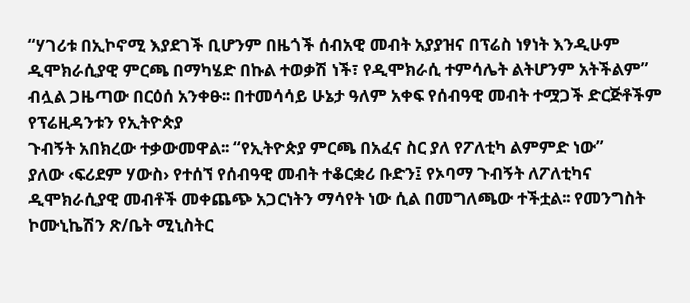“ሃገሪቱ በኢኮኖሚ እያደገች ቢሆንም በዜጎች ሰብአዊ መብት አያያዝና በፕሬስ ነፃነት እንዲሁም ዲሞክራሲያዊ ምርጫ በማካሄድ በኩል ተወቃሽ ነች፣ የዲሞክራሲ ተምሳሌት ልትሆንም አትችልም” ብሏል ጋዜጣው በርዕሰ አንቀፁ፡፡ በተመሳሳይ ሁኔታ ዓለም አቀፍ የሰብዓዊ መብት ተሟጋች ድርጅቶችም የፕሬዚዳንቱን የኢትዮጵያ
ጉብኝት አበክረው ተቃውመዋል፡፡ “የኢትዮጵያ ምርጫ በአፈና ስር ያለ የፖለቲካ ልምምድ ነው”
ያለው ‹ፍሪደም ሃውስ› የተሰኘ የሰብዓዊ መብት ተቆርቋሪ ቡድን፤ የኦባማ ጉብኝት ለፖለቲካና ዲሞክራሲያዊ መብቶች መቀጨጭ አጋርነትን ማሳየት ነው ሲል በመግለጫው ተችቷል፡፡ የመንግስት ኮሙኒኬሽን ጽ/ቤት ሚኒስትር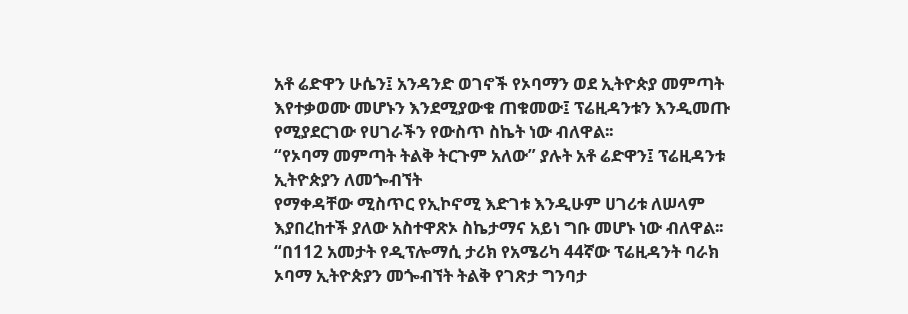አቶ ሬድዋን ሁሴን፤ አንዳንድ ወገኖች የኦባማን ወደ ኢትዮጵያ መምጣት እየተቃወሙ መሆኑን እንደሚያውቁ ጠቁመው፤ ፕሬዚዳንቱን እንዲመጡ የሚያደርገው የሀገራችን የውስጥ ስኬት ነው ብለዋል፡፡
“የኦባማ መምጣት ትልቅ ትርጉም አለው” ያሉት አቶ ሬድዋን፤ ፕሬዚዳንቱ ኢትዮጵያን ለመጐብኘት
የማቀዳቸው ሚስጥር የኢኮኖሚ እድገቱ እንዲሁም ሀገሪቱ ለሠላም እያበረከተች ያለው አስተዋጽኦ ስኬታማና አይነ ግቡ መሆኑ ነው ብለዋል፡፡ “በ112 አመታት የዲፕሎማሲ ታሪክ የአሜሪካ 44ኛው ፕሬዚዳንት ባራክ ኦባማ ኢትዮጵያን መጐብኘት ትልቅ የገጽታ ግንባታ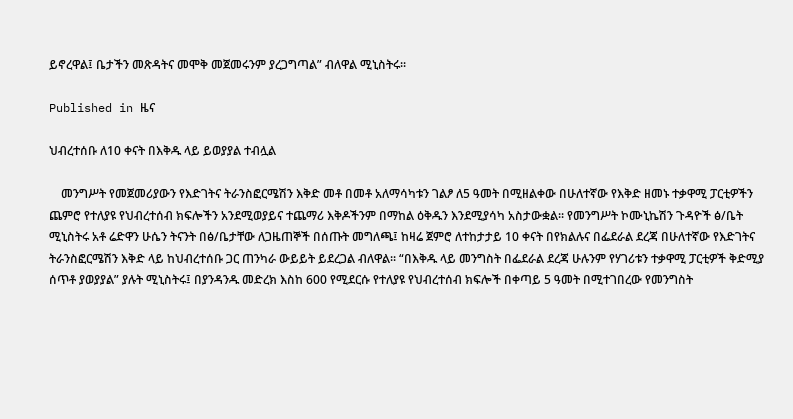ይኖረዋል፤ ቤታችን መጽዳትና መሞቅ መጀመሩንም ያረጋግጣል” ብለዋል ሚኒስትሩ፡፡

Published in ዜና

ህብረተሰቡ ለ10 ቀናት በእቅዱ ላይ ይወያያል ተብሏል

    መንግሥት የመጀመሪያውን የእድገትና ትራንስፎርሜሽን እቅድ መቶ በመቶ አለማሳካቱን ገልፆ ለ5 ዓመት በሚዘልቀው በሁለተኛው የእቅድ ዘመኑ ተቃዋሚ ፓርቲዎችን ጨምሮ የተለያዩ የህብረተሰብ ክፍሎችን አንደሚወያይና ተጨማሪ እቅዶችንም በማከል ዕቅዱን እንደሚያሳካ አስታውቋል፡፡ የመንግሥት ኮሙኒኬሽን ጉዳዮች ፅ/ቤት ሚኒስትሩ አቶ ሬድዋን ሁሴን ትናንት በፅ/ቤታቸው ለጋዜጠኞች በሰጡት መግለጫ፤ ከዛሬ ጀምሮ ለተከታታይ 10 ቀናት በየክልሉና በፌደራል ደረጃ በሁለተኛው የእድገትና ትራንስፎርሜሽን እቅድ ላይ ከህብረተሰቡ ጋር ጠንካራ ውይይት ይደረጋል ብለዋል፡፡ “በእቅዱ ላይ መንግስት በፌደራል ደረጃ ሁሉንም የሃገሪቱን ተቃዋሚ ፓርቲዎች ቅድሚያ ሰጥቶ ያወያያል” ያሉት ሚኒስትሩ፤ በያንዳንዱ መድረክ እስከ 600 የሚደርሱ የተለያዩ የህብረተሰብ ክፍሎች በቀጣይ 5 ዓመት በሚተገበረው የመንግስት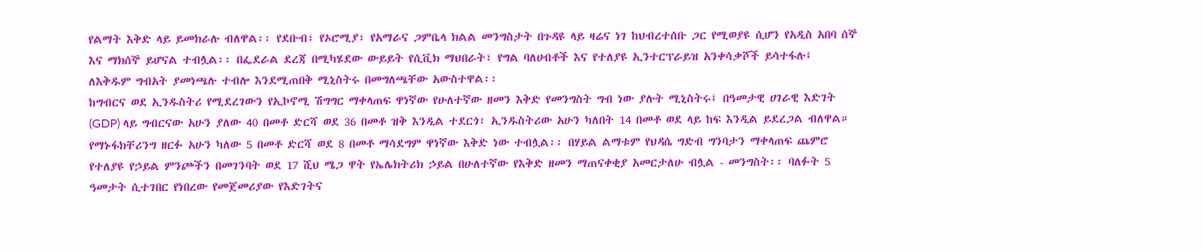የልማት እቅድ ላይ ይመክራሉ ብለዋል፡፡ የደቡብ፣ የኦሮሚያ፣ የአማራና ጋምቤላ ክልል መንግስታት በጉዳዩ ላይ ዛሬና ነገ ከህብረተሰቡ ጋር የሚወያዩ ሲሆን የአዲስ አበባ ሰኞ እና ማክሰኞ ይሆናል ተብሏል፡፡ በፌደራል ደረጃ በሚካሄደው ውይይት የሲቪክ ማህበራት፣ የግል ባለሀብቶች እና የተለያዩ ኢንተርፕራይዝ አንቀሳቃሾች ይሳተፋሉ፤ ለእቅዱም ግብአት ያመነጫሉ ተብሎ እንደሚጠበቅ ሚኒስትሩ በመግለጫቸው አውስተዋል፡፡
ከግብርና ወደ ኢንዱስትሪ የሚደረገውን የኢኮኖሚ ሽግግር ማቀላጠፍ ዋነኛው የሁለተኛው ዘመን እቅድ የመንግስት ግብ ነው ያሉት ሚኒስትሩ፤ በዓመታዊ ሀገራዊ እድገት (GDP) ላይ ግብርናው አሁን ያለው 40 በመቶ ድርሻ ወደ 36 በመቶ ዝቅ እንዲል ተደርጎ፣ ኢንዱስትሪው አሁን ካለበት 14 በመቶ ወደ ላይ ከፍ እንዲል ይደረጋል ብለዋል። የማኑፋክቸሪንግ ዘርፉ አሁን ካለው 5 በመቶ ድርሻ ወደ 8 በመቶ ማሳደግም ዋነኛው እቅድ ነው ተብሏል፡፡ በሃይል ልማቱም የህዳሴ ግድብ ግንባታን ማቀላጠፍ ጨምሮ የተለያዩ የኃይል ምንጮችን በመገንባት ወደ 17 ሺህ ሜጋ ዋት የኤሌክትሪክ ኃይል በሁለተኛው የእቅድ ዘመን ማጠናቀቂያ አመርታለሁ ብሏል - መንግስት፡፡ ባለፉት 5 ዓመታት ሲተገበር የነበረው የመጀመሪያው የእድገትና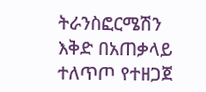ትራንስፎርሜሽን እቅድ በአጠቃላይ ተለጥጦ የተዘጋጀ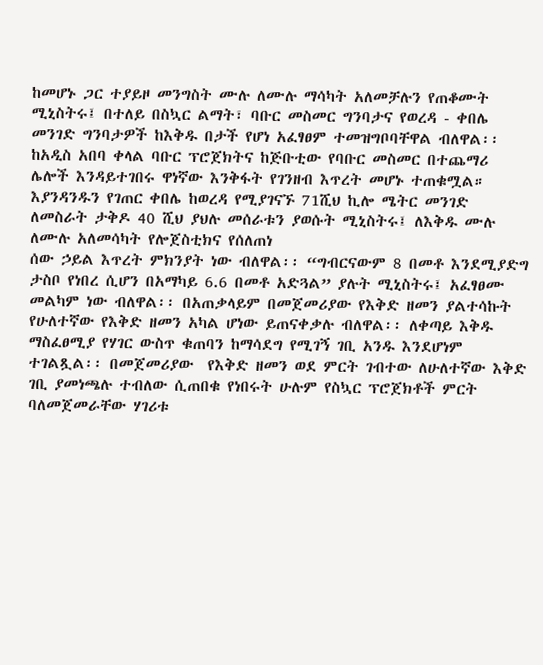ከመሆኑ ጋር ተያይዞ መንግስት ሙሉ ለሙሉ ማሳካት አለመቻሉን የጠቆሙት ሚኒስትሩ፤ በተለይ በስኳር ልማት፣ ባቡር መስመር ግንባታና የወረዳ - ቀበሌ መንገድ ግንባታዎች ከእቅዱ በታች የሆነ አፈፃፀም ተመዝግቦባቸዋል ብለዋል፡፡ ከአዲስ አበባ ቀላል ባቡር ፕሮጀክትና ከጅቡቲው የባቡር መስመር በተጨማሪ ሌሎች እንዳይተገበሩ ዋነኛው እንቅፋት የገንዘብ እጥረት መሆኑ ተጠቁሟል። እያንዳንዱን የገጠር ቀበሌ ከወረዳ የሚያገናኙ 71ሺህ ኪሎ ሜትር መንገድ ለመስራት ታቅዶ 40 ሺህ ያህሉ መሰራቱን ያወሱት ሚኒስትሩ፤ ለእቅዱ ሙሉ ለሙሉ አለመሳካት የሎጀስቲክና የሰለጠነ
ሰው ኃይል እጥረት ምክንያት ነው ብለዋል፡፡ “ግብርናውም 8 በመቶ እንደሚያድግ ታስቦ የነበረ ሲሆን በአማካይ 6.6 በመቶ አድጓል” ያሉት ሚኒስትሩ፤ አፈፃፀሙ መልካም ነው ብለዋል፡፡ በአጠቃላይም በመጀመሪያው የእቅድ ዘመን ያልተሳኩት የሁለተኛው የእቅድ ዘመን አካል ሆነው ይጠናቀቃሉ ብለዋል፡፡ ለቀጣይ እቅዱ ማስፈፀሚያ የሃገር ውስጥ ቁጠባን ከማሳደግ የሚገኝ ገቢ አንዱ እንደሆነም ተገልጿል፡፡ በመጀመሪያው  የእቅድ ዘመን ወደ ምርት ገብተው ለሁለተኛው እቅድ ገቢ ያመነጫሉ ተብለው ሲጠበቁ የነበሩት ሁሉም የስኳር ፕሮጀክቶች ምርት ባለመጀመራቸው ሃገሪቱ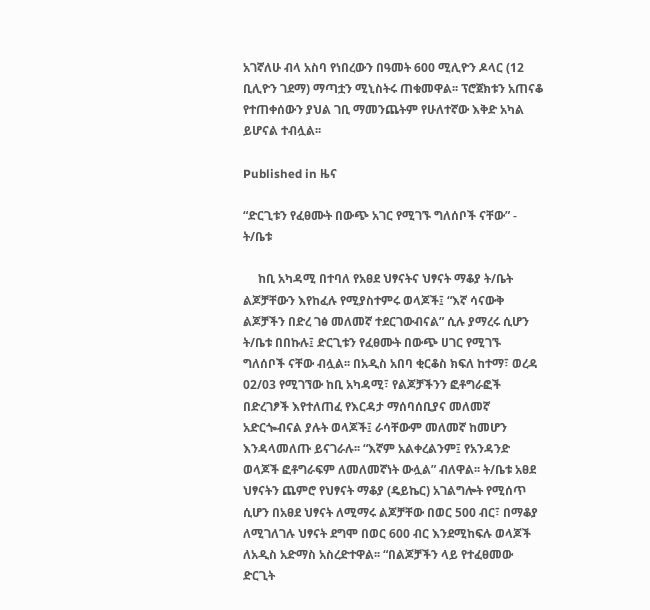አገኛለሁ ብላ አስባ የነበረውን በዓመት 600 ሚሊዮን ዶላር (12 ቢሊዮን ገደማ) ማጣቷን ሚኒስትሩ ጠቁመዋል፡፡ ፕሮጀክቱን አጠናቆ የተጠቀሰውን ያህል ገቢ ማመንጨትም የሁለተኛው እቅድ አካል ይሆናል ተብሏል፡፡

Published in ዜና

“ድርጊቱን የፈፀሙት በውጭ አገር የሚገኙ ግለሰቦች ናቸው” - ት/ቤቱ

     ከቢ አካዳሚ በተባለ የአፀደ ህፃናትና ህፃናት ማቆያ ት/ቤት ልጆቻቸውን እየከፈሉ የሚያስተምሩ ወላጆች፤ “እኛ ሳናውቅ ልጆቻችን በድረ ገፅ መለመኛ ተደርገውብናል” ሲሉ ያማረሩ ሲሆን ት/ቤቱ በበኩሉ፤ ድርጊቱን የፈፀሙት በውጭ ሀገር የሚገኙ ግለሰቦች ናቸው ብሏል፡፡ በአዲስ አበባ ቂርቆስ ክፍለ ከተማ፣ ወረዳ 02/03 የሚገኘው ከቢ አካዳሚ፣ የልጆቻችንን ፎቶግራፎች በድረገፆች እየተለጠፈ የእርዳታ ማሰባሰቢያና መለመኛ አድርጐብናል ያሉት ወላጆች፤ ራሳቸውም መለመኛ ከመሆን እንዳላመለጡ ይናገራሉ፡፡ “እኛም አልቀረልንም፤ የአንዳንድ ወላጆች ፎቶግራፍም ለመለመኛነት ውሏል” ብለዋል፡፡ ት/ቤቱ አፀደ ህፃናትን ጨምሮ የህፃናት ማቆያ (ዴይኬር) አገልግሎት የሚሰጥ ሲሆን በአፀደ ህፃናት ለሚማሩ ልጆቻቸው በወር 500 ብር፣ በማቆያ ለሚገለገሉ ህፃናት ደግሞ በወር 600 ብር እንደሚከፍሉ ወላጆች ለአዲስ አድማስ አስረድተዋል፡፡ “በልጆቻችን ላይ የተፈፀመው ድርጊት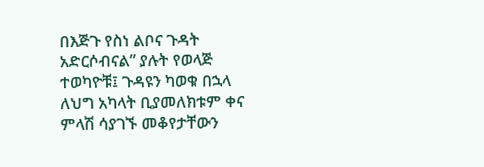በእጅጉ የስነ ልቦና ጉዳት አድርሶብናል” ያሉት የወላጅ
ተወካዮቹ፤ ጉዳዩን ካወቁ በኋላ ለህግ አካላት ቢያመለክቱም ቀና ምላሽ ሳያገኙ መቆየታቸውን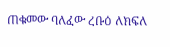ጠቁመው ባለፈው ረቡዕ ለክፍለ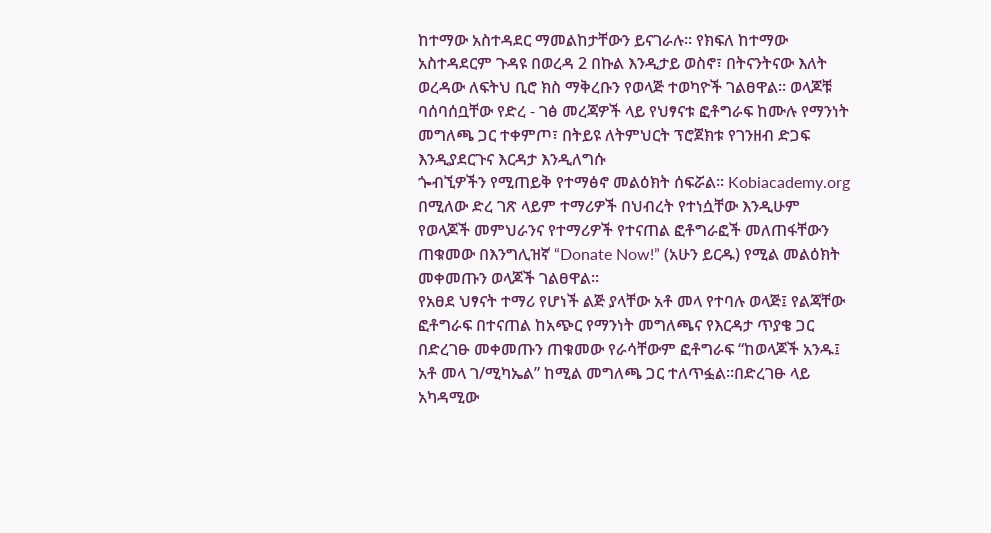ከተማው አስተዳደር ማመልከታቸውን ይናገራሉ፡፡ የክፍለ ከተማው አስተዳደርም ጉዳዩ በወረዳ 2 በኩል እንዲታይ ወስኖ፣ በትናንትናው እለት ወረዳው ለፍትህ ቢሮ ክስ ማቅረቡን የወላጅ ተወካዮች ገልፀዋል፡፡ ወላጆቹ ባሰባሰቧቸው የድረ - ገፅ መረጃዎች ላይ የህፃናቱ ፎቶግራፍ ከሙሉ የማንነት መግለጫ ጋር ተቀምጦ፣ በትይዩ ለትምህርት ፕሮጀክቱ የገንዘብ ድጋፍ እንዲያደርጉና እርዳታ እንዲለግሱ
ጐብኚዎችን የሚጠይቅ የተማፅኖ መልዕክት ሰፍሯል፡፡ Kobiacademy.org በሚለው ድረ ገጽ ላይም ተማሪዎች በህብረት የተነሷቸው እንዲሁም የወላጆች መምህራንና የተማሪዎች የተናጠል ፎቶግራፎች መለጠፋቸውን ጠቁመው በእንግሊዝኛ “Donate Now!” (አሁን ይርዱ) የሚል መልዕክት መቀመጡን ወላጆች ገልፀዋል፡፡
የአፀደ ህፃናት ተማሪ የሆነች ልጅ ያላቸው አቶ መላ የተባሉ ወላጅ፤ የልጃቸው ፎቶግራፍ በተናጠል ከአጭር የማንነት መግለጫና የእርዳታ ጥያቄ ጋር በድረገፁ መቀመጡን ጠቁመው የራሳቸውም ፎቶግራፍ “ከወላጆች አንዱ፤ አቶ መላ ገ/ሚካኤል” ከሚል መግለጫ ጋር ተለጥፏል፡፡በድረገፁ ላይ አካዳሚው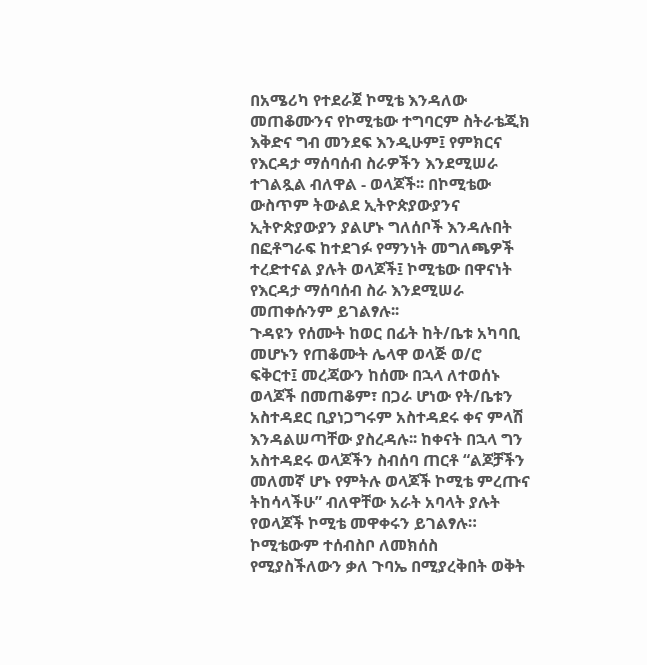በአሜሪካ የተደራጀ ኮሚቴ እንዳለው መጠቆሙንና የኮሚቴው ተግባርም ስትራቴጂክ እቅድና ግብ መንደፍ እንዲሁም፤ የምክርና የእርዳታ ማሰባሰብ ስራዎችን እንደሚሠራ ተገልጿል ብለዋል - ወላጆች፡፡ በኮሚቴው ውስጥም ትውልደ ኢትዮጵያውያንና ኢትዮጵያውያን ያልሆኑ ግለሰቦች እንዳሉበት በፎቶግራፍ ከተደገፉ የማንነት መግለጫዎች ተረድተናል ያሉት ወላጆች፤ ኮሚቴው በዋናነት የእርዳታ ማሰባሰብ ስራ እንደሚሠራ መጠቀሱንም ይገልፃሉ፡፡
ጉዳዩን የሰሙት ከወር በፊት ከት/ቤቱ አካባቢ መሆኑን የጠቆሙት ሌላዋ ወላጅ ወ/ሮ ፍቅርተ፤ መረጃውን ከሰሙ በኋላ ለተወሰኑ ወላጆች በመጠቆም፣ በጋራ ሆነው የት/ቤቱን አስተዳደር ቢያነጋግሩም አስተዳደሩ ቀና ምላሽ እንዳልሠጣቸው ያስረዳሉ፡፡ ከቀናት በኋላ ግን አስተዳደሩ ወላጆችን ስብሰባ ጠርቶ “ልጆቻችን መለመኛ ሆኑ የምትሉ ወላጆች ኮሚቴ ምረጡና ትከሳላችሁ” ብለዋቸው አራት አባላት ያሉት የወላጆች ኮሚቴ መዋቀሩን ይገልፃሉ። ኮሚቴውም ተሰብስቦ ለመክሰስ የሚያስችለውን ቃለ ጉባኤ በሚያረቅበት ወቅት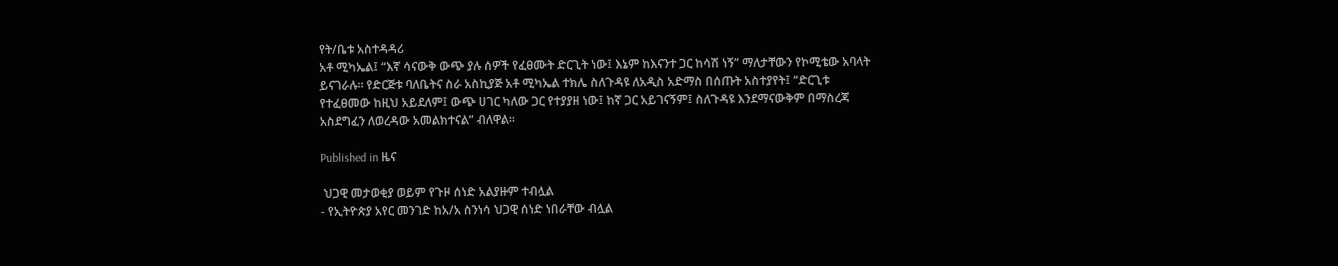የት/ቤቱ አስተዳዳሪ
አቶ ሚካኤል፤ “እኛ ሳናውቅ ውጭ ያሉ ሰዎች የፈፀሙት ድርጊት ነው፤ እኔም ከእናንተ ጋር ከሳሽ ነኝ” ማለታቸውን የኮሚቴው አባላት ይናገራሉ፡፡ የድርጅቱ ባለቤትና ስራ አስኪያጅ አቶ ሚካኤል ተክሌ ስለጉዳዩ ለአዲስ አድማስ በሰጡት አስተያየት፤ “ድርጊቱ የተፈፀመው ከዚህ አይደለም፤ ውጭ ሀገር ካለው ጋር የተያያዘ ነው፤ ከኛ ጋር አይገናኝም፤ ስለጉዳዩ እንደማናውቅም በማስረጃ አስደግፈን ለወረዳው አመልክተናል” ብለዋል፡፡

Published in ዜና

 ህጋዊ መታወቂያ ወይም የጉዞ ሰነድ አልያዙም ተብሏል
- የኢትዮጵያ አየር መንገድ ከአ/አ ስንነሳ ህጋዊ ሰነድ ነበራቸው ብሏል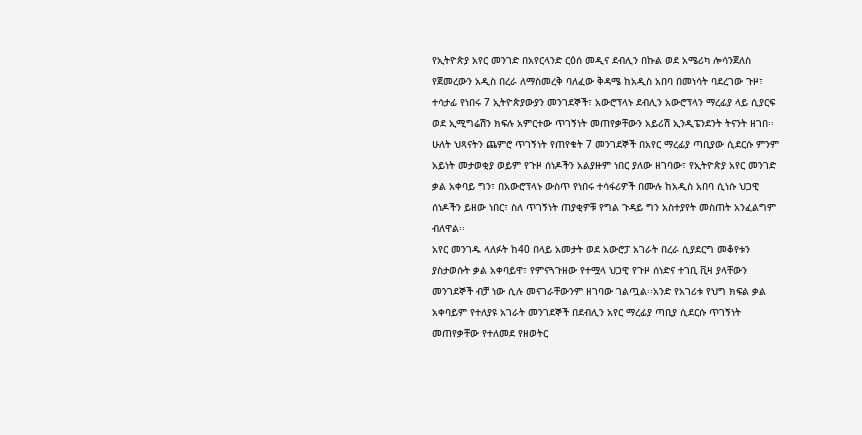የኢትዮጵያ አየር መንገድ በአየርላንድ ርዕሰ መዲና ደብሊን በኩል ወደ አሜሪካ ሎሳንጀለስ የጀመረውን አዲስ በረራ ለማስመረቅ ባለፈው ቅዳሜ ከአዲስ አበባ በመነሳት ባደረገው ጉዞ፣ ተሳታፊ የነበሩ 7 ኢትዮጵያውያን መንገደኞች፣ አውሮፕላኑ ደብሊን አውሮፕላን ማረፊያ ላይ ሲያርፍ ወደ ኢሚግሬሽን ክፍሉ አምርተው ጥገኝነት መጠየቃቸውን አይሪሽ ኢንዲፔንደንት ትናንት ዘገበ፡፡ሁለት ህጻናትን ጨምሮ ጥገኝነት የጠየቁት 7 መንገደኞች በአየር ማረፊያ ጣቢያው ሲደርሱ ምንም አይነት መታወቂያ ወይም የጉዞ ሰነዶችን አልያዙም ነበር ያለው ዘገባው፣ የኢትዮጵያ አየር መንገድ ቃል አቀባይ ግን፣ በአውሮፕላኑ ውስጥ የነበሩ ተሳፋሪዎች በሙሉ ከአዲስ አበባ ሲነሱ ህጋዊ ሰነዶችን ይዘው ነበር፣ ስለ ጥገኝነት ጠያቂዎቹ የግል ጉዳይ ግን አስተያየት መስጠት አንፈልግም ብለዋል፡፡
አየር መንገዱ ላለፉት ከ40 በላይ አመታት ወደ አውሮፓ አገራት በረራ ሲያደርግ መቆየቱን ያስታወሱት ቃል አቀባይዋ፣ የምናጓጉዘው የተሟላ ህጋዊ የጉዞ ሰነድና ተገቢ ቪዛ ያላቸውን መንገደኞች ብቻ ነው ሲሉ መናገራቸውንም ዘገባው ገልጧል፡፡አንድ የአገሪቱ የህግ ክፍል ቃል አቀባይም የተለያዩ አገራት መንገደኞች በደብሊን አየር ማረፊያ ጣቢያ ሲደርሱ ጥገኝነት መጠየቃቸው የተለመደ የዘወትር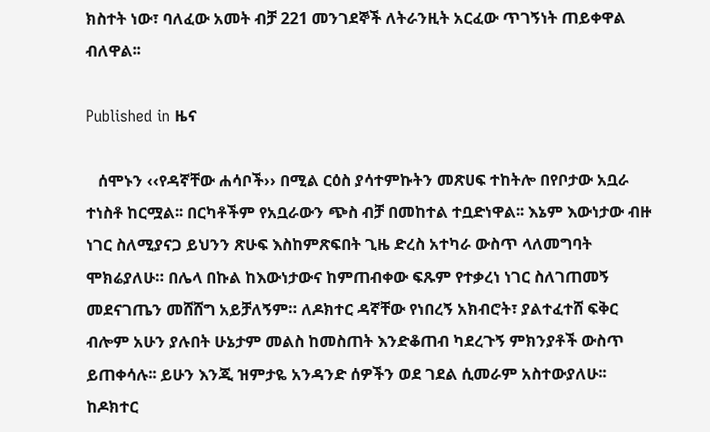ክስተት ነው፣ ባለፈው አመት ብቻ 221 መንገደኞች ለትራንዚት አርፈው ጥገኝነት ጠይቀዋል ብለዋል፡፡

Published in ዜና

   ሰሞኑን ‹‹የዳኛቸው ሐሳቦች›› በሚል ርዕስ ያሳተምኩትን መጽሀፍ ተከትሎ በየቦታው አቧራ ተነስቶ ከርሟል፡፡ በርካቶችም የአቧራውን ጭስ ብቻ በመከተል ተቧድነዋል፡፡ እኔም እውነታው ብዙ ነገር ስለሚያናጋ ይህንን ጽሁፍ እስከምጽፍበት ጊዜ ድረስ አተካራ ውስጥ ላለመግባት ሞክሬያለሁ። በሌላ በኩል ከእውነታውና ከምጠብቀው ፍጹም የተቃረነ ነገር ስለገጠመኝ መደናገጤን መሸሸግ አይቻለኝም። ለዶክተር ዳኛቸው የነበረኝ አክብሮት፣ ያልተፈተሸ ፍቅር ብሎም አሁን ያሉበት ሁኔታም መልስ ከመስጠት እንድቆጠብ ካደረጉኝ ምክንያቶች ውስጥ ይጠቀሳሉ፡፡ ይሁን እንጂ ዝምታዬ አንዳንድ ሰዎችን ወደ ገደል ሲመራም አስተውያለሁ፡፡ ከዶክተር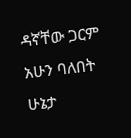ዳኛቸው ጋርም አሁን ባለበት ሁኔታ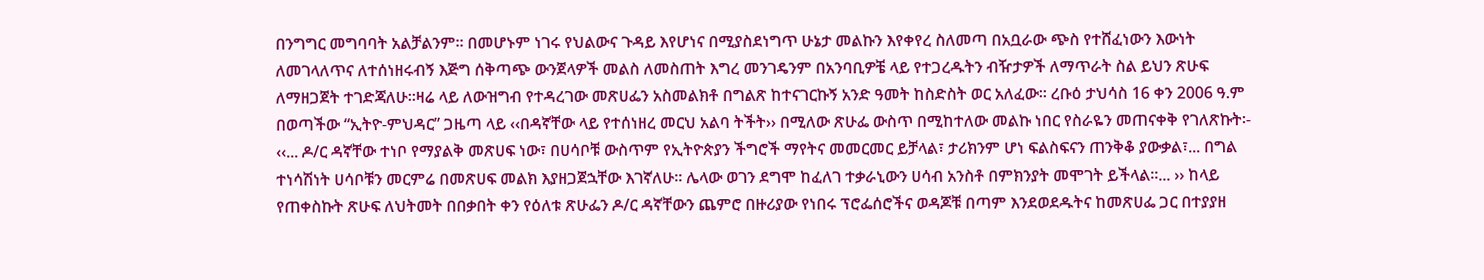በንግግር መግባባት አልቻልንም፡፡ በመሆኑም ነገሩ የህልውና ጉዳይ እየሆነና በሚያስደነግጥ ሁኔታ መልኩን እየቀየረ ስለመጣ በአቧራው ጭስ የተሸፈነውን እውነት
ለመገላለጥና ለተሰነዘሩብኝ እጅግ ሰቅጣጭ ውንጀላዎች መልስ ለመስጠት እግረ መንገዴንም በአንባቢዎቼ ላይ የተጋረዱትን ብዥታዎች ለማጥራት ስል ይህን ጽሁፍ ለማዘጋጀት ተገድጃለሁ፡፡ዛሬ ላይ ለውዝግብ የተዳረገው መጽሀፌን አስመልክቶ በግልጽ ከተናገርኩኝ አንድ ዓመት ከስድስት ወር አለፈው፡፡ ረቡዕ ታህሳስ 16 ቀን 2006 ዓ.ም በወጣችው “ኢትዮ-ምህዳር” ጋዜጣ ላይ ‹‹በዳኛቸው ላይ የተሰነዘረ መርህ አልባ ትችት›› በሚለው ጽሁፌ ውስጥ በሚከተለው መልኩ ነበር የስራዬን መጠናቀቅ የገለጽኩት፡- ‹‹... ዶ/ር ዳኛቸው ተነቦ የማያልቅ መጽሀፍ ነው፣ በሀሳቦቹ ውስጥም የኢትዮጵያን ችግሮች ማየትና መመርመር ይቻላል፣ ታሪክንም ሆነ ፍልስፍናን ጠንቅቆ ያውቃል፣... በግል ተነሳሽነት ሀሳቦቹን መርምሬ በመጽሀፍ መልክ እያዘጋጀኋቸው እገኛለሁ፡፡ ሌላው ወገን ደግሞ ከፈለገ ተቃራኒውን ሀሳብ አንስቶ በምክንያት መሞገት ይችላል፡፡... ›› ከላይ
የጠቀስኩት ጽሁፍ ለህትመት በበቃበት ቀን የዕለቱ ጽሁፌን ዶ/ር ዳኛቸውን ጨምሮ በዙሪያው የነበሩ ፕሮፌሰሮችና ወዳጆቹ በጣም እንደወደዱትና ከመጽሀፌ ጋር በተያያዘ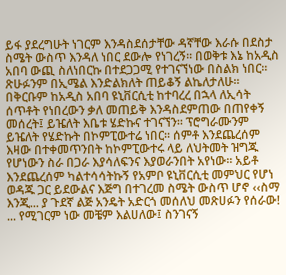ይፋ ያደረግሁት ነገርም እንዳስደሰታቸው ዳኛቸው እራሱ በደስታ ስሜት ውስጥ እንዳለ ነበር ደውሎ የነገረኝ፡፡ በወቅቱ እኔ ከአዲስ አበባ ውጪ ስለነበርኩ በተደጋጋሚ የተገናኘነው በስልክ ነበር፡፡ ጽሁፉንም በኢሜል እንድልክለት ጠይቆኝ ልኬለታለሁ፡፡ በቅርቡም ከአዲስ አበባ ዩኒቨርሲቲ ከተባረረ በኋላ ለኢሳት ሰጥቶት የነበረውን ቃለ መጠይቅ እንዳስደምጠው በጠየቀኝ መሰረት፤ ይዤለት እቤቱ ሄድኩና ተገናኘን፡፡ ፕሮግራሙንም ይዤለት የሄድኩት በኮምፒውተሬ ነበር። ሰምቶ እንደጨረሰም እዛው በተቀመጥንበት ከኮምፒውተሩ ላይ ለህትመት ዝግጁ የሆነውን ስራ በጋራ እያሳለፍንና እያወራንበት አየነው፡፡ አይቶ እንደጨረሰም ካልተሳሳትኩኝ የአምቦ ዩኒቨርሲቲ መምህር የሆነ ወዳጁ ጋር ይደውልና እጅግ በተገረመ ስሜት ውስጥ ሆኖ ‹‹ስማ እንጂ... ያ ጉደኛ ልጅ አንዴት አድርጎ መሰለህ መጽሀፉን የሰራው! ... የሚገርም ነው መቼም እልሀለው፤ ስንገናኝ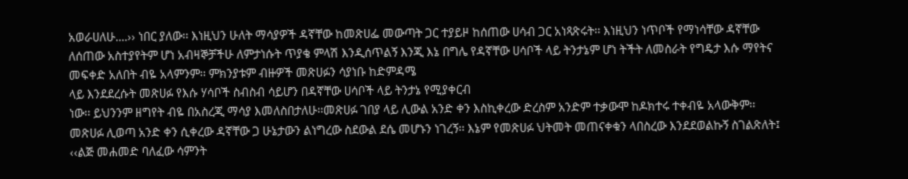አወራሀለሁ....›› ነበር ያለው፡፡ እነዚህን ሁለት ማሳያዎች ዳኛቸው ከመጽሀፌ መውጣት ጋር ተያይዞ ከሰጠው ሀሳብ ጋር አነጻጽሩት፡፡ እነዚህን ነጥቦች የማነሳቸው ዳኛቸው ለሰጠው አስተያየትም ሆነ አብዛኞቻችሁ ለምታነሱት ጥያቄ ምላሽ እንዲሰጥልኝ እንጂ እኔ በግሌ የዳኛቸው ሀሳቦች ላይ ትንታኔም ሆነ ትችት ለመስራት የግዴታ እሱ ማየትና መፍቀድ አለበት ብዬ አላምንም፡፡ ምክንያቱም ብዙዎች መጽሀፉን ሳያነቡ ከድምዳሜ
ላይ እንደደረሱት መጽሀፉ የእሱ ሃሳቦች ስብስብ ሳይሆን በዳኛቸው ሀሳቦች ላይ ትንታኔ የሚያቀርብ
ነው፡፡ ይህንንም ዘግየት ብዬ በአስረጂ ማሳያ እመለስበታለሁ፡፡መጽሀፉ ገበያ ላይ ሊውል አንድ ቀን እስኪቀረው ድረስም አንድም ተቃውሞ ከዶክተሩ ተቀብዬ አላውቅም፡፡ መጽሀፉ ሊወጣ አንድ ቀን ሲቀረው ዳኛቸው ጋ ሁኔታውን ልነግረው ስደውል ደሴ መሆኑን ነገረኝ፡፡ እኔም የመጽሀፉ ህትመት መጠናቀቁን ላበስረው እንደደወልኩኝ ስገልጽለት፤ ‹‹ልጅ መሐመድ ባለፈው ሳምንት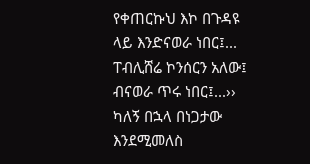የቀጠርኩህ እኮ በጉዳዩ ላይ እንድናወራ ነበር፤... ፐብሊሸሬ ኮንሰርን አለው፤ ብናወራ ጥሩ ነበር፤...›› ካለኝ በኋላ በነጋታው እንደሚመለስ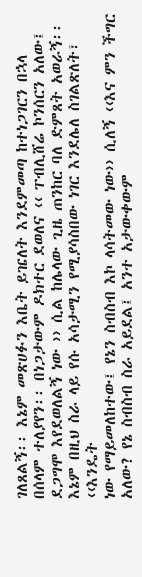ገለጸልኝ፡፡ እኔም መጽሀፉን እቤት ይዤለት እንደምመጣ ከተነጋገርን በኋላ በሰላም ተለያየን፡፡ በነጋታውም ዶክተር ደወለና ‹‹ ፐብሊሸሬ ኮንሰርን አለው፤ ደጋግሞ እየደወለልኝ ነው ›› ሲል ከሌላው ጊዜ ጠንከር ባለ ድምጸት አወራኝ፡፡ እኔም በዚህ ስራ ላይ የሱ አሳታሚን የሚያሳስበው ነገር እንደሌለ ስገልጽለት፣ ‹‹እንዴት
ነው የማይመለከተው፤ የኔን ስብስብ እኮ ላሳትመው ነው›› ሲለኝ ‹‹እና ምን ችግር አለው? የኔ ስብስብ ስራ አይደል፤ አንተ አታውቀውም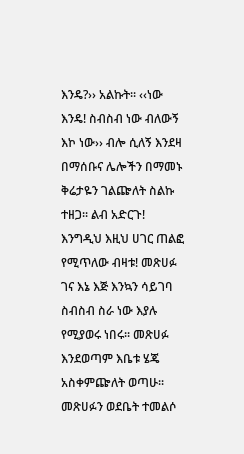እንዴ?›› አልኩት፡፡ ‹‹ነው እንዴ! ስብስብ ነው ብለውኝ እኮ ነው›› ብሎ ሲለኝ እንደዛ በማሰቡና ሌሎችን በማመኑ ቅሬታዬን ገልጬለት ስልኩ ተዘጋ፡፡ ልብ አድርጉ! እንግዲህ እዚህ ሀገር ጠልፎ የሚጥለው ብዛቱ! መጽሀፉ ገና እኔ እጅ እንኳን ሳይገባ ስብስብ ስራ ነው እያሉ የሚያወሩ ነበሩ፡፡ መጽሀፉ እንደወጣም እቤቱ ሄጄ አስቀምጬለት ወጣሁ፡፡ መጽሀፉን ወደቤት ተመልሶ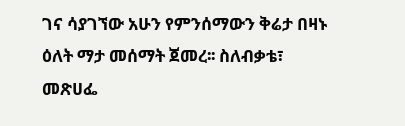ገና ሳያገኘው አሁን የምንሰማውን ቅሬታ በዛኑ ዕለት ማታ መሰማት ጀመረ፡፡ ስለብቃቴ፣ መጽሀፌ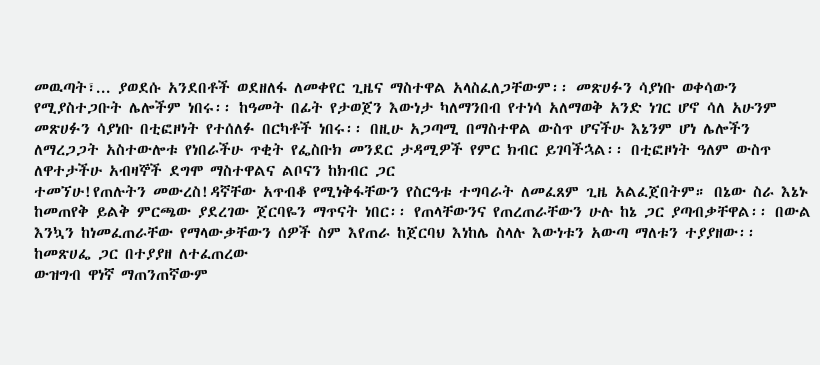መዉጣት፣... ያወደሱ አንደበቶች ወደዘለፋ ለመቀየር ጊዜና ማስተዋል አላስፈለጋቸውም፡፡ መጽሀፉን ሳያነቡ ወቀሳውን የሚያስተጋቡት ሌሎችም ነበሩ፡፡ ከዓመት በፊት የታወጀን እውነታ ካለማንበብ የተነሳ አለማወቅ አንድ ነገር ሆኖ ሳለ አሁንም መጽሀፉን ሳያነቡ በቲፎዞነት የተሰለፉ በርካቶች ነበሩ፡፡ በዚሁ አጋጣሚ በማስተዋል ውስጥ ሆናችሁ እኔንም ሆነ ሌሎችን ለማረጋጋት አስተውሎቱ የነበራችሁ ጥቂት የፌስቡክ መንደር ታዳሚዎች የምር ክብር ይገባችኋል፡፡ በቲፎዞነት ዓለም ውስጥ ለዋተታችሁ አብዛኞች ደግሞ ማስተዋልና ልቦናን ከክብር ጋር
ተመኘሁ!የጠሉትን መውረስ!ዳኛቸው አጥብቆ የሚነቅፋቸውን የስርዓቱ ተግባራት ለመፈጸም ጊዜ አልፈጀበትም። በኔው ስራ እኔኑ ከመጠየቅ ይልቅ ምርጫው ያደረገው ጀርባዬን ማጥናት ነበር፡፡ የጠላቸውንና የጠረጠራቸውን ሁሉ ከኔ ጋር ያጣብቃቸዋል፡፡ በውል እንኳን ከነመፈጠራቸው የማላውቃቸውን ሰዎች ስም እየጠራ ከጀርባህ እነከሌ ስላሉ እውነቱን አውጣ ማለቱን ተያያዘው፡፡ ከመጽሀፌ ጋር በተያያዘ ለተፈጠረው
ውዝግብ ዋነኛ ማጠንጠኛውም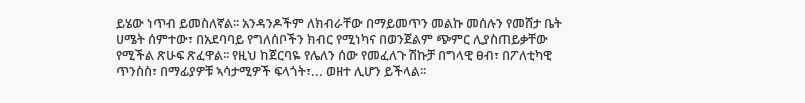ይሄው ነጥብ ይመስለኛል፡፡ አንዳንዶችም ለክብራቸው በማይመጥን መልኩ መሰሉን የመሸታ ቤት ሀሜት ሰምተው፣ በአደባባይ የግለሰቦችን ክብር የሚነካና በወንጀልም ጭምር ሊያስጠይቃቸው የሚችል ጽሁፍ ጽፈዋል፡፡ የዚህ ከጀርባዬ የሌለን ሰው የመፈለጉ ሽኩቻ በግላዊ ፀብ፣ በፖለቲካዊ ጥንስስ፣ በማፊያዎቹ ኣሳታሚዎች ፍላጎት፣... ወዘተ ሊሆን ይችላል፡፡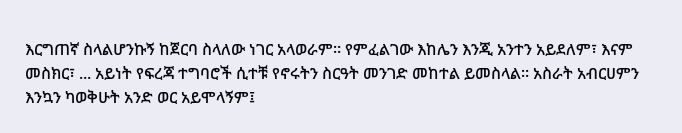እርግጠኛ ስላልሆንኩኝ ከጀርባ ስላለው ነገር አላወራም። የምፈልገው እከሌን እንጂ አንተን አይደለም፣ እናም መስክር፣ ... አይነት የፍረጃ ተግባሮች ሲተቹ የኖሩትን ስርዓት መንገድ መከተል ይመስላል፡፡ አስራት አብርሀምን እንኳን ካወቅሁት አንድ ወር አይሞላኝም፤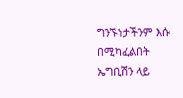ግንኙነታችንም እሱ በሚካፈልበት ኤግቢሽን ላይ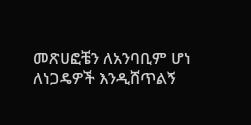መጽሀፎቼን ለአንባቢም ሆነ ለነጋዴዎች እንዲሸጥልኝ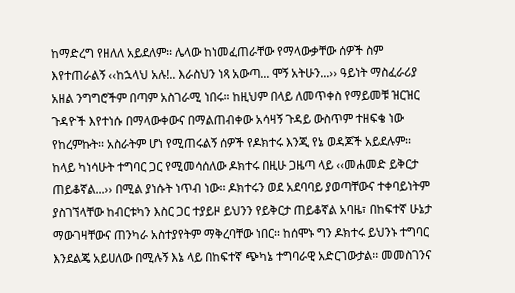ከማድረግ የዘለለ አይደለም፡፡ ሌላው ከነመፈጠራቸው የማላውቃቸው ሰዎች ስም እየተጠራልኝ ‹‹ከኋላህ አሉ!.. እራስህን ነጻ አውጣ... ሞኝ አትሁን...›› ዓይነት ማስፈራሪያ አዘል ንግግሮችም በጣም አስገራሚ ነበሩ። ከዚህም በላይ ለመጥቀስ የማይመቹ ዝርዝር ጉዳዮች እየተነሱ በማላውቀውና በማልጠብቀው አሳዛኝ ጉዳይ ውስጥም ተዘፍቄ ነው የከረምኩት፡፡ አስራትም ሆነ የሚጠሩልኝ ሰዎች የዶክተሩ እንጂ የኔ ወዳጆች አይደሉም፡፡ ከላይ ካነሳሁት ተግባር ጋር የሚመሳሰለው ዶክተሩ በዚሁ ጋዜጣ ላይ ‹‹መሐመድ ይቅርታ ጠይቆኛል...›› በሚል ያነሱት ነጥብ ነው፡፡ ዶክተሩን ወደ አደባባይ ያወጣቸውና ተቀባይነትም ያስገኘላቸው ከብርቱካን እስር ጋር ተያይዞ ይህንን የይቅርታ ጠይቆኛል አባዜ፣ በከፍተኛ ሁኔታ
ማውገዛቸውና ጠንካራ አስተያየትም ማቅረባቸው ነበር፡፡ ከሰሞኑ ግን ዶክተሩ ይህንኑ ተግባር እንደልጄ አይሀለው በሚሉኝ እኔ ላይ በከፍተኛ ጭካኔ ተግባራዊ አድርገውታል፡፡ መመስገንና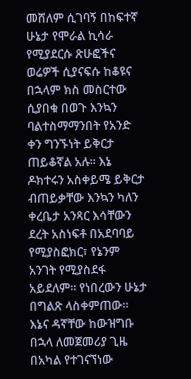መሸለም ሲገባኝ በከፍተኛ ሁኔታ የሞራል ኪሳራ የሚያደርሱ ጽሁፎችና ወሬዎች ሲያናፍሱ ከቆዩና በኋላም ክስ መስርተው ሲያበቁ በወጉ እንኳን ባልተስማማንበት የአንድ ቀን ግንኙነት ይቅርታ ጠይቆኛል አሉ፡፡ እኔ ዶክተሩን አስቀይሜ ይቅርታ ብጠይቃቸው እንኳን ካለን ቀረቤታ አንጻር እሳቸውን ደረት አስነፍቶ በአደባባይ የሚያስፎክር፣ የኔንም አንገት የሚያስደፋ አይደለም። የነበረውን ሁኔታ በግልጽ ላስቀምጠው፡፡ እኔና ዳኛቸው ከውዝግቡ በኋላ ለመጀመሪያ ጊዜ በአካል የተገናኘነው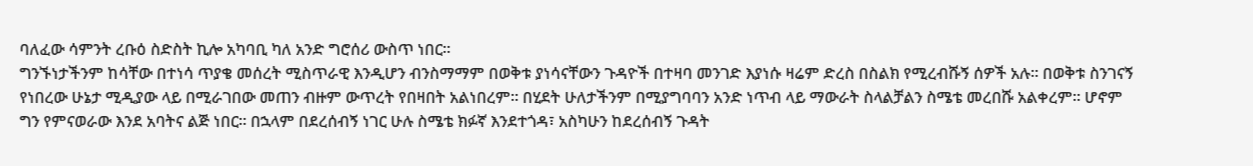ባለፈው ሳምንት ረቡዕ ስድስት ኪሎ አካባቢ ካለ አንድ ግሮሰሪ ውስጥ ነበር፡፡
ግንኙነታችንም ከሳቸው በተነሳ ጥያቄ መሰረት ሚስጥራዊ እንዲሆን ብንስማማም በወቅቱ ያነሳናቸውን ጉዳዮች በተዛባ መንገድ እያነሱ ዛሬም ድረስ በስልክ የሚረብሹኝ ሰዎች አሉ፡፡ በወቅቱ ስንገናኝ የነበረው ሁኔታ ሚዲያው ላይ በሚራገበው መጠን ብዙም ውጥረት የበዛበት አልነበረም፡፡ በሂደት ሁለታችንም በሚያግባባን አንድ ነጥብ ላይ ማውራት ስላልቻልን ስሜቴ መረበሹ አልቀረም፡፡ ሆኖም ግን የምናወራው እንደ አባትና ልጅ ነበር፡፡ በኋላም በደረሰብኝ ነገር ሁሉ ስሜቴ ክፉኛ እንደተጎዳ፣ አስካሁን ከደረሰብኝ ጉዳት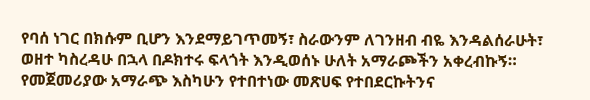የባሰ ነገር በክሱም ቢሆን እንደማይገጥመኝ፣ ስራውንም ለገንዘብ ብዬ እንዳልሰራሁት፣ ወዘተ ካስረዳሁ በኋላ በዶክተሩ ፍላጎት እንዲወሰኑ ሁለት አማራጮችን አቀረብኩኝ። የመጀመሪያው አማራጭ እስካሁን የተበተነው መጽሀፍ የተበደርኩትንና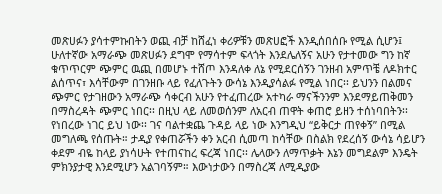መጽሀፉን ያሳተምኩበትን ወጪ ብቻ ከሸፈነ ቀሪዎቹን መጽሀፎች እንዲሰበሰቡ የሚል ሲሆን፤
ሁለተኛው አማራጭ መጽሀፉን ደግሞ የማሳተም ፍላጎት እንደሌለኝና አሁን የታተመው ግን ከኛ ቁጥጥርም ጭምር ዉጪ በመሆኑ ተሸጦ እንዳለቀ ለኔ የሚደርሰኝን ገንዘብ አምጥቼ ለዶክተር ልሰጥና፣ እሳቸውም በገንዘቡ ላይ የፈለጉትን ውሳኔ እንዲያሳልፉ የሚል ነበር፡፡ ይህንን በልመና ጭምር የታገዘውን አማራጭ ሳቀርብ አሁን የተፈጠረው አተካራ ማናችንንም እንደማይጠቅመን በማስረዳት ጭምር ነበር፡፡ በዚህ ላይ ለመወሰንም ለአርብ ጠዋት ቀጠሮ ይዘን ተሰነባበትን፡፡ የነበረው ነገር ይህ ነው፡፡ ገና ባልተቋጨ ጉዳይ ላይ ነው እንግዲህ “ይቅርታ ጠየቀኝ” በሚል መግለጫ የሰጡት። ታዲያ የቀጠሯችን ቀን አርብ ሲመጣ ከሳቸው በስልክ የደረሰኝ ውሳኔ ሳይሆን ቀደም ብዬ ከላይ ያነሳሁት የተጠናከረ ፍረጃ ነበር፡፡ ሌላውን ለማጥቃት እኔን መግደልም እንዴት
ምክንያታዊ እንደሚሆን አልገባኝም። እውነታውን በማስረጃ ለሚዲያው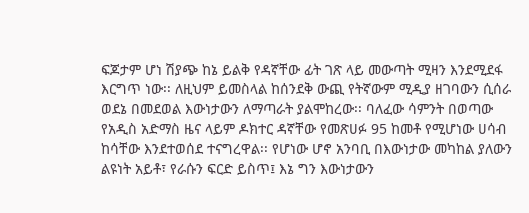ፍጆታም ሆነ ሽያጭ ከኔ ይልቅ የዳኛቸው ፊት ገጽ ላይ መውጣት ሚዛን እንደሚደፋ እርግጥ ነው፡፡ ለዚህም ይመስላል ከሰንደቅ ውጪ የትኛውም ሚዲያ ዘገባውን ሲሰራ ወደኔ በመደወል እውነታውን ለማጣራት ያልሞከረው፡፡ ባለፈው ሳምንት በወጣው የአዲስ አድማስ ዜና ላይም ዶክተር ዳኛቸው የመጽሀፉ 95 ከመቶ የሚሆነው ሀሳብ ከሳቸው እንደተወሰደ ተናግረዋል፡፡ የሆነው ሆኖ አንባቢ በእውነታው መካከል ያለውን ልዩነት አይቶ፣ የራሱን ፍርድ ይስጥ፤ እኔ ግን እውነታውን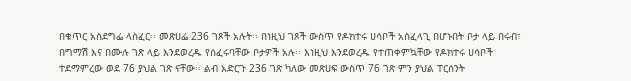በቁጥር አስደግፌ ላስፈር፡፡ መጽሀፌ 236 ገጾች አሉት፡፡ በነዚህ ገጾች ውስጥ የዶክተሩ ሀሳቦች አስፈላጊ በሆኑበት ቦታ ላይ በሩብ፣ በግማሽ እና በሙሉ ገጽ ላይ እንደወረዱ የሰፈሩባቸው ቦታዎች አሉ፡፡ እነዚህ እንደወረዱ የተጠቀምኳቸው የዶክተሩ ሀሳቦች ተደማምረው ወደ 76 ያህል ገጽ ናቸው፡፡ ልብ አድርጉ 236 ገጽ ካለው መጽሀፍ ውስጥ 76 ገጽ ምን ያህል ፐርሰንት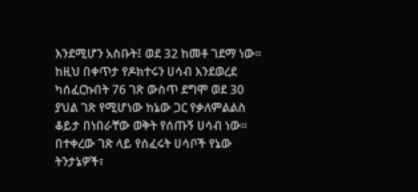እንደሚሆን አስቡት፤ ወደ 32 ከመቶ ገደማ ነው፡፡ ከዚህ በቀጥታ የዶክተሩን ሀሳብ እንደወረደ ካሰፈርኩበት 76 ገጽ ውስጥ ደግሞ ወደ 30 ያህል ገጽ የሚሆነው ከኔው ጋር የቃለምልልስ ቆይታ በነበራቸው ወቅት የሰጡኝ ሀሳብ ነው፡፡ በተቀረው ገጽ ላይ የሰፈሩት ሀሳቦች የኔው ትንታኔዎች፣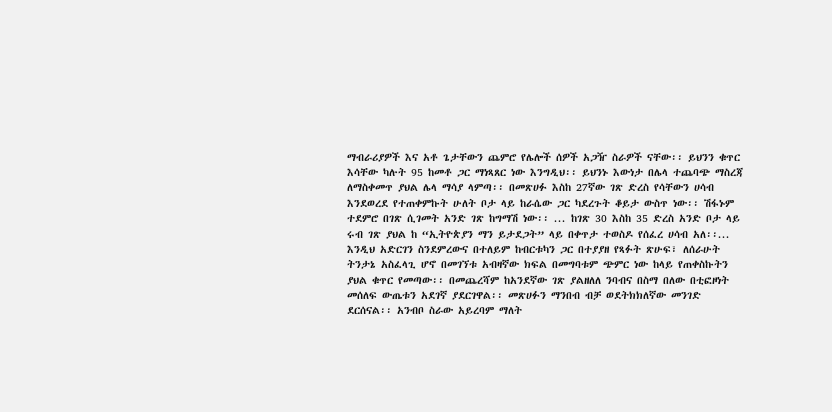ማብራሪያዎች እና አቶ ጌታቸውን ጨምሮ የሌሎች ሰዎች አጋዥ ስራዎች ናቸው፡፡ ይህንን ቁጥር እሳቸው ካሉት 95 ከመቶ ጋር ማነጻጸር ነው እንግዲህ፡፡ ይህንኑ እውነታ በሌላ ተጨባጭ ማስረጃ ለማስቀመጥ ያህል ሌላ ማሳያ ላምጣ፡፡ በመጽሀፉ እስከ 27ኛው ገጽ ድረስ የሳቸውን ሀሳብ እንደወረደ የተጠቀምኩት ሁለት ቦታ ላይ ከራሴው ጋር ካደረጉት ቆይታ ውስጥ ነው፡፡ ሽፋኑም ተደምሮ በገጽ ሲገመት አንድ ገጽ ከግማሽ ነው፡፡ ... ከገጽ 30 እስከ 35 ድረስ አንድ ቦታ ላይ ሩብ ገጽ ያህል ከ “ኢትዮጵያን ማን ይታደጋት” ላይ በቀጥታ ተወስዶ የሰፈረ ሀሳብ አለ፡፡... እንዲህ አድርገን ስንደምረውና በተለይም ከብርቱካን ጋር በተያያዘ የጻፉት ጽሁፍ፣ ለሰራሁት ትንታኔ አስፈላጊ ሆኖ በመገኘቱ አብዛኛው ክፍል በመግባቱም ጭምር ነው ከላይ የጠቀስኩትን ያህል ቁጥር የመጣው፡፡ በመጨረሻም ከአንደኛው ገጽ ያልዘለለ ንባብና በስማ በለው በቲፎዞነት መሰለፍ ውጤቱን አደገኛ ያደርገዋል፡፡ መጽሀፉን ማንበብ ብቻ ወደትክክለኛው መንገድ ደርሰናል፡፡ አንብቦ ስራው አይረባም ማለት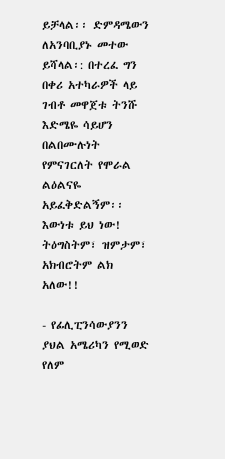ይቻላል፡፡ ድምዳሜውን ለአንባቢያኑ መተው ይሻላል፡: በተረፈ ግን በቀሪ አተካራዎች ላይ ገብቶ መዋጀቱ ትንሹ እድሜዬ ሳይሆን በልበሙሉነት
የምናገርለት የሞራል ልዕልናዬ አይፈቅድልኝም፡፡ እውነቱ ይህ ነው! ትዕግስትም፣ ዝምታም፣
አክብሮትም ልክ አለው!!

- የፊሊፒንሳውያንን ያህል አሜሪካን የሚወድ የለም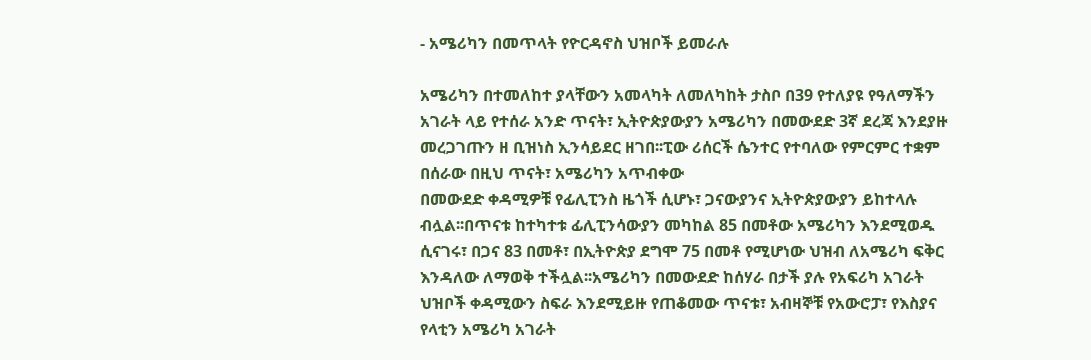- አሜሪካን በመጥላት የዮርዳኖስ ህዝቦች ይመራሉ

አሜሪካን በተመለከተ ያላቸውን አመላካት ለመለካከት ታስቦ በ39 የተለያዩ የዓለማችን አገራት ላይ የተሰራ አንድ ጥናት፣ ኢትዮጵያውያን አሜሪካን በመውደድ 3ኛ ደረጃ እንደያዙ መረጋገጡን ዘ ቢዝነስ ኢንሳይደር ዘገበ፡፡ፒው ሪሰርች ሴንተር የተባለው የምርምር ተቋም በሰራው በዚህ ጥናት፣ አሜሪካን አጥብቀው
በመውደድ ቀዳሚዎቹ የፊሊፒንስ ዜጎች ሲሆኑ፣ ጋናውያንና ኢትዮጵያውያን ይከተላሉ ብሏል፡፡በጥናቱ ከተካተቱ ፊሊፒንሳውያን መካከል 85 በመቶው አሜሪካን እንደሚወዱ ሲናገሩ፣ በጋና 83 በመቶ፣ በኢትዮጵያ ደግሞ 75 በመቶ የሚሆነው ህዝብ ለአሜሪካ ፍቅር እንዳለው ለማወቅ ተችሏል፡፡አሜሪካን በመውደድ ከሰሃራ በታች ያሉ የአፍሪካ አገራት ህዝቦች ቀዳሚውን ስፍራ እንደሚይዙ የጠቆመው ጥናቱ፣ አብዛኞቹ የአውሮፓ፣ የእስያና የላቲን አሜሪካ አገራት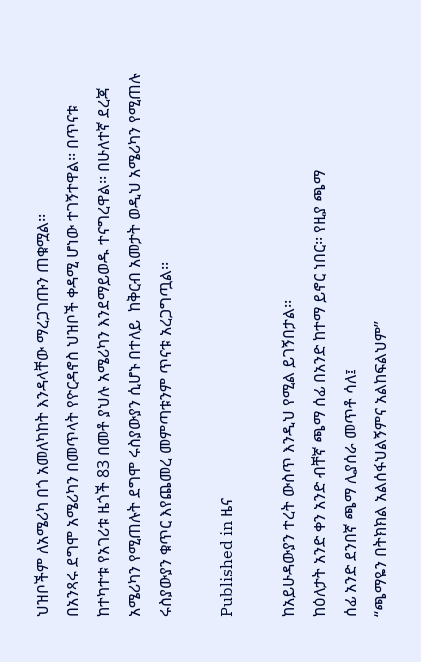ህዝቦችም ለአሜሪካ በጎ አመለካከት እንዳላቸው ማረጋገጡን ጠቁሟል፡፡
በአንጻሩ ደግሞ አሜሪካን በመጥላት የዮርዳኖስ ህዝቦች ቀዳሚ ሆነው ተገኝተዋል፡፡ በጥናቱ ከተካተቱ የአገሪቱ ዜጎች 83 በመቶ ያህሉ አሜሪካን እንደማይወዱ ተናግረዋል፡፡ በሁለተኛ ደረጃ አሜሪካን የሚጠሉት ደግሞ ሩስያውያን ሲሆኑ በተለይ  ከቅርብ አመታት ወዲህ አሜሪካን የሚጠሉ ሩስያውያን ቁጥር እየጨመረ መምጣቱንም ጥናቱ አረጋግጧል፡፡

Published in ዜና

ከአይሁዳውያን ተረት ውስጥ እንዲህ የሚል ይገኝበታል፡፡
ከዕለታት አንድ ቀን አንድ ብቸኛ ጫማ ሰፊ በአንድ ከተማ ይኖር ነበር፡፡ የዚያ ጫማ
ሰፊ አንድ ደንበኛ ጫማ ሊያሰራ መጥቶ ሳለ፤
“ጫማዬን በትክክል አልሰፋህልኝምና አልከፍልህም”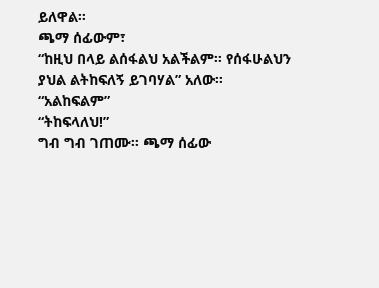ይለዋል፡፡
ጫማ ሰፊውም፣
“ከዚህ በላይ ልሰፋልህ አልችልም፡፡ የሰፋሁልህን ያህል ልትከፍለኝ ይገባሃል” አለው፡፡
“አልከፍልም”
“ትከፍላለህ!”
ግብ ግብ ገጠሙ፡፡ ጫማ ሰፊው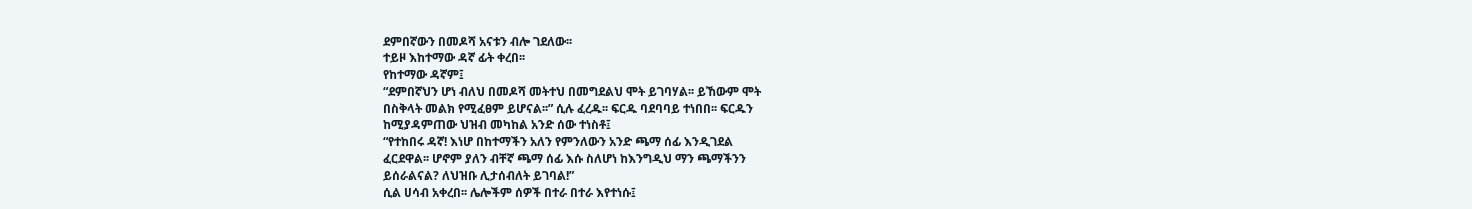ደምበኛውን በመዶሻ አናቱን ብሎ ገደለው፡፡
ተይዞ እከተማው ዳኛ ፊት ቀረበ፡፡
የከተማው ዳኛም፤
“ደምበኛህን ሆነ ብለህ በመዶሻ መትተህ በመግደልህ ሞት ይገባሃል፡፡ ይኸውም ሞት
በስቅላት መልክ የሚፈፀም ይሆናል፡፡” ሲሉ ፈረዱ፡፡ ፍርዱ ባደባባይ ተነበበ፡፡ ፍርዱን
ከሚያዳምጠው ህዝብ መካከል አንድ ሰው ተነስቶ፤
“የተከበሩ ዳኛ! እነሆ በከተማችን አለን የምንለውን አንድ ጫማ ሰፊ እንዲገደል
ፈርደዋል፡፡ ሆኖም ያለን ብቸኛ ጫማ ሰፊ እሱ ስለሆነ ከእንግዲህ ማን ጫማችንን
ይሰራልናል? ለህዝቡ ሊታሰብለት ይገባል!”
ሲል ሀሳብ አቀረበ፡፡ ሌሎችም ሰዎች በተራ በተራ እየተነሱ፤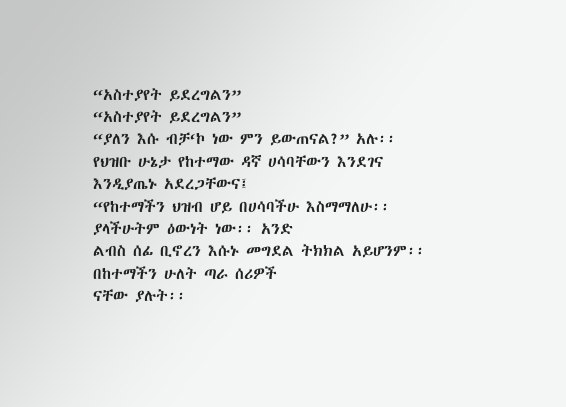“አስተያየት ይደረግልን”
“አስተያየት ይደረግልን”
“ያለን እሱ ብቻ‘ኮ ነው ምን ይውጠናል?” አሉ፡፡
የህዝቡ ሁኔታ የከተማው ዳኛ ሀሳባቸውን እንደገና እንዲያጤኑ አደረጋቸውና፤
“የከተማችን ህዝብ ሆይ በሀሳባችሁ እስማማለሁ፡፡ ያላችሁትም ዕውነት ነው፡፡ አንድ
ልብስ ሰፊ ቢኖረን እሱኑ መግደል ትክክል አይሆንም፡፡ በከተማችን ሁለት ጣራ ሰሪዎች
ናቸው ያሉት፡፡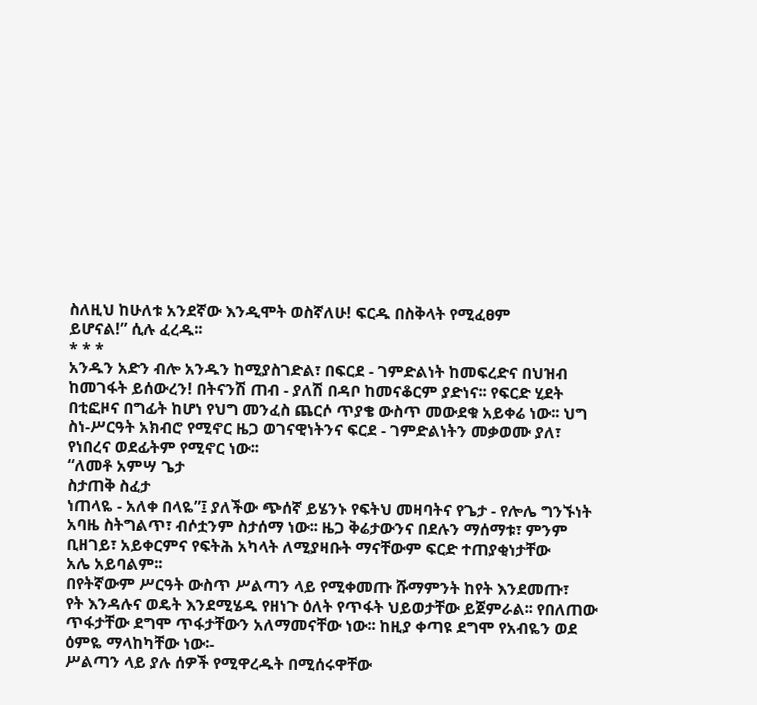ስለዚህ ከሁለቱ አንደኛው እንዲሞት ወስኛለሁ! ፍርዱ በስቅላት የሚፈፀም
ይሆናል!” ሲሉ ፈረዱ፡፡
* * *
አንዱን አድን ብሎ አንዱን ከሚያስገድል፣ በፍርደ - ገምድልነት ከመፍረድና በህዝብ
ከመገፋት ይሰውረን! በትናንሽ ጠብ - ያለሽ በዳቦ ከመናቆርም ያድነና፡፡ የፍርድ ሂደት
በቲፎዞና በግፊት ከሆነ የህግ መንፈስ ጨርሶ ጥያቄ ውስጥ መውደቁ አይቀሬ ነው፡፡ ህግ
ስነ-ሥርዓት አክብሮ የሚኖር ዜጋ ወገናዊነትንና ፍርደ - ገምድልነትን መቃወሙ ያለ፣
የነበረና ወደፊትም የሚኖር ነው፡፡
“ለመቶ አምሣ ጌታ
ስታጠቅ ስፈታ
ነጠላዬ - አለቀ በላዬ”፤ ያለችው ጭሰኛ ይሄንኑ የፍትህ መዛባትና የጌታ - የሎሌ ግንኙነት
አባዜ ስትግልጥ፣ ብሶቷንም ስታሰማ ነው፡፡ ዜጋ ቅሬታውንና በደሉን ማሰማቱ፣ ምንም
ቢዘገይ፣ አይቀርምና የፍትሕ አካላት ለሚያዛቡት ማናቸውም ፍርድ ተጠያቂነታቸው
አሌ አይባልም፡፡
በየትኛውም ሥርዓት ውስጥ ሥልጣን ላይ የሚቀመጡ ሹማምንት ከየት እንደመጡ፣
የት እንዳሉና ወዴት እንደሚሄዱ የዘነጉ ዕለት የጥፋት ህይወታቸው ይጀምራል፡፡ የበለጠው
ጥፋታቸው ደግሞ ጥፋታቸውን አለማመናቸው ነው፡፡ ከዚያ ቀጣዩ ደግሞ የአብዬን ወደ
ዕምዬ ማላከካቸው ነው፡-
ሥልጣን ላይ ያሉ ሰዎች የሚዋረዱት በሚሰሩዋቸው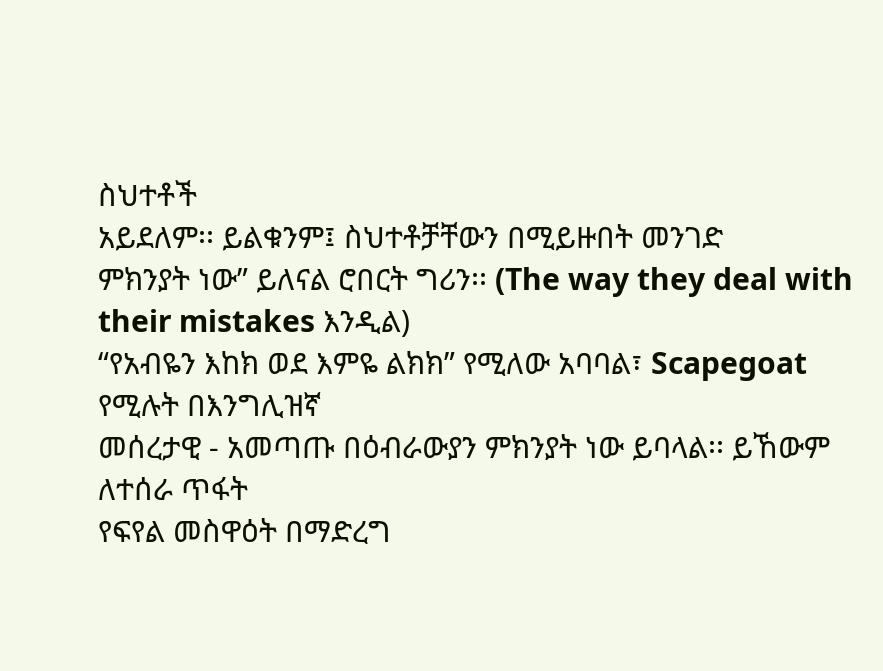ስህተቶች
አይደለም፡፡ ይልቁንም፤ ስህተቶቻቸውን በሚይዙበት መንገድ
ምክንያት ነው” ይለናል ሮበርት ግሪን፡፡ (The way they deal with
their mistakes እንዲል)
“የአብዬን እከክ ወደ እምዬ ልክክ” የሚለው አባባል፣ Scapegoat የሚሉት በእንግሊዝኛ
መሰረታዊ - አመጣጡ በዕብራውያን ምክንያት ነው ይባላል፡፡ ይኸውም ለተሰራ ጥፋት
የፍየል መስዋዕት በማድረግ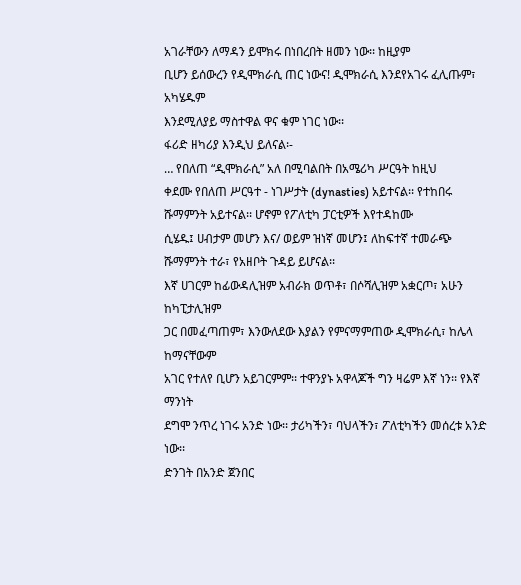አገራቸውን ለማዳን ይሞክሩ በነበረበት ዘመን ነው፡፡ ከዚያም
ቢሆን ይሰውረን የዲሞክራሲ ጠር ነውና! ዲሞክራሲ እንደየአገሩ ፈሊጡም፣ አካሄዱም
እንደሚለያይ ማስተዋል ዋና ቁም ነገር ነው፡፡
ፋሪድ ዘካሪያ እንዲህ ይለናል፡-
… የበለጠ “ዲሞክራሲ” አለ በሚባልበት በአሜሪካ ሥርዓት ከዚህ
ቀደሙ የበለጠ ሥርዓተ - ነገሥታት (dynasties) አይተናል፡፡ የተከበሩ
ሹማምንት አይተናል፡፡ ሆኖም የፖለቲካ ፓርቲዎች እየተዳከሙ
ሲሄዱ፤ ሀብታም መሆን እና/ ወይም ዝነኛ መሆን፤ ለከፍተኛ ተመራጭ
ሹማምንት ተራ፣ የአዘቦት ጉዳይ ይሆናል፡፡
እኛ ሀገርም ከፊውዳሊዝም አብራክ ወጥቶ፣ በሶሻሊዝም አቋርጦ፣ አሁን ከካፒታሊዝም
ጋር በመፈጣጠም፣ እንውለደው እያልን የምናማምጠው ዲሞክራሲ፣ ከሌላ ከማናቸውም
አገር የተለየ ቢሆን አይገርምም፡፡ ተዋንያኑ አዋላጆች ግን ዛሬም እኛ ነን፡፡ የእኛ ማንነት
ደግሞ ንጥረ ነገሩ አንድ ነው፡፡ ታሪካችን፣ ባህላችን፣ ፖለቲካችን መሰረቱ አንድ ነው፡፡
ድንገት በአንድ ጀንበር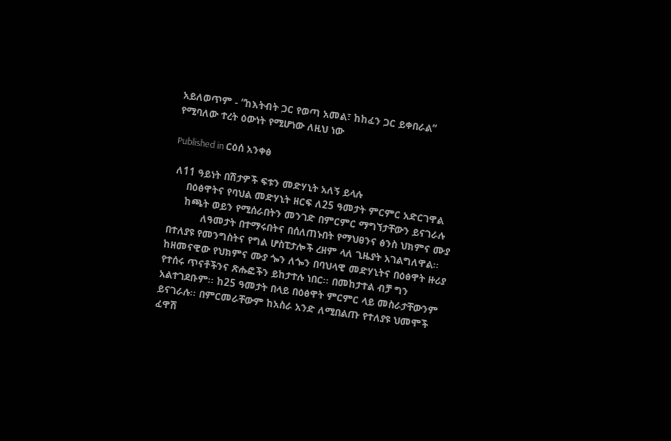አይለወጥም - “ከእትብት ጋር የወጣ አመል፣ ከከፈን ጋር ይቀበራል”
የሚባለው ተረት ዕውነት የሚሆነው ለዚህ ነው

Published in ርዕሰ አንቀፅ

 ለ11 ዓይነት በሽታዎች ፍቱን መድሃኒት አለኝ ይላሉ
     በዕፅዋትና የባህል መድሃኒት ዘርፍ ለ25 ዓመታት ምርምር አድርገዋል
     ከጫት ወይን የሚሰራበትን መንገድ በምርምር ማግኘታቸውን ይናገራሉ
           ለዓመታት በተማሩበትና በሰለጠኑበት የማህፀንና ፅንስ ህክምና ሙያ በተለያዩ የመንግስትና የግል ሆስፒታሎች ረዘም ላለ ጊዜያት አገልግለዋል፡፡ ከዘመናዊው የህክምና ሙያ ጐን ለጐን በባህላዊ መድሃኒትና በዕፅዋት ዙሪያ የተሰሩ ጥናቶችንና ጽሑፎችን ይከታተሉ ነበር፡፡ በመከታተል ብቻ ግን አልተገደቡም፡፡ ከ25 ዓመታት በላይ በዕፅዋት ምርምር ላይ መስራታቸውንም ይናገራሉ፡፡ በምርመራቸውም ከአስራ አንድ ለሚበልጡ የተለያዩ ህመሞች ፈዋሽ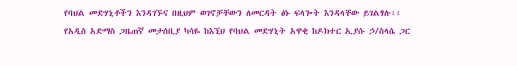የባህል መድሃኒቶችን እንዳገኙና በዚህም ወገኖቻቸውን ለመርዳት ፅኑ ፍላጐት እንዳላቸው ይገልፃሉ፡፡
የአዲስ አድማስ ጋዜጠኛ መታሰቢያ ካሳዬ ከእኚህ የባህል መድሃኒት አዋቂ ከዶክተር ኢያሱ ኃ/ስላሴ ጋር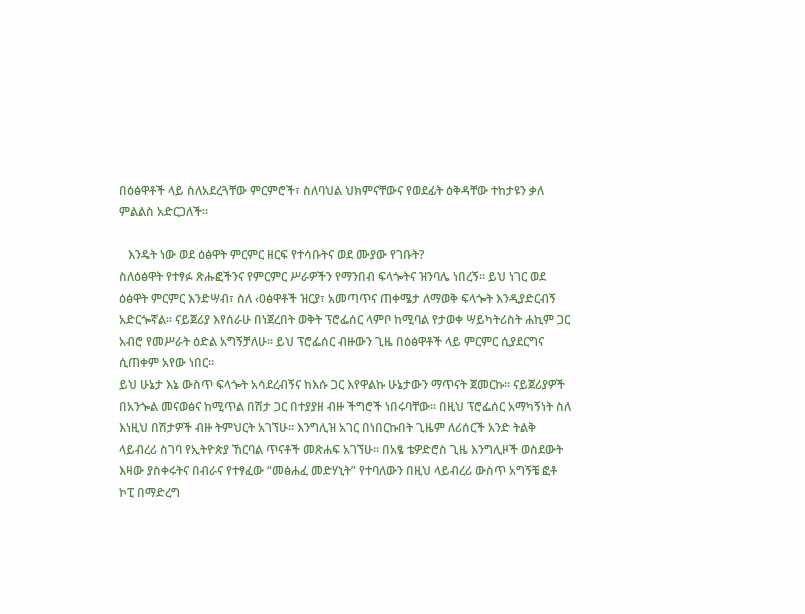በዕፅዋቶች ላይ ስለአደረጓቸው ምርምሮች፣ ስለባህል ህክምናቸውና የወደፊት ዕቅዳቸው ተከታዩን ቃለ ምልልስ አድርጋለች፡፡

   እንዴት ነው ወደ ዕፅዋት ምርምር ዘርፍ የተሳቡትና ወደ ሙያው የገቡት?
ስለዕፅዋት የተፃፉ ጽሑፎችንና የምርምር ሥራዎችን የማንበብ ፍላጐትና ዝንባሌ ነበረኝ። ይህ ነገር ወደ ዕፅዋት ምርምር እንድሣብ፣ ስለ ‹0ፅዋቶች ዝርያ፣ አመጣጥና ጠቀሜታ ለማወቅ ፍላጐት እንዲያድርብኝ አድርጐኛል፡፡ ናይጀሪያ እየሰራሁ በነጀረበት ወቅት ፕሮፌሰር ላምቦ ከሚባል የታወቀ ሣይካትሪስት ሐኪም ጋር አብሮ የመሥራት ዕድል አግኝቻለሁ፡፡ ይህ ፕሮፌሰር ብዙውን ጊዜ በዕፅዋቶች ላይ ምርምር ሲያደርግና ሲጠቀም አየው ነበር፡፡
ይህ ሁኔታ እኔ ውስጥ ፍላጐት አሳደረብኝና ከእሱ ጋር እየዋልኩ ሁኔታውን ማጥናት ጀመርኩ። ናይጀሪያዎች በአንጐል መናወፅና ከሚጥል በሽታ ጋር በተያያዘ ብዙ ችግሮች ነበሩባቸው፡፡ በዚህ ፕሮፌሰር አማካኝነት ስለ እነዚህ በሽታዎች ብዙ ትምህርት አገኘሁ፡፡ እንግሊዝ አገር በነበርኩበት ጊዜም ለሪሰርች አንድ ትልቅ ላይብረሪ ስገባ የኢትዮጵያ ኸርባል ጥናቶች መጽሐፍ አገኘሁ፡፡ በአፄ ቴዎድሮስ ጊዜ እንግሊዞች ወስደውት እዛው ያስቀሩትና በብራና የተፃፈው “መፅሐፈ መድሃኒት” የተባለውን በዚህ ላይብረሪ ውስጥ አግኝቼ ፎቶ ኮፒ በማድረግ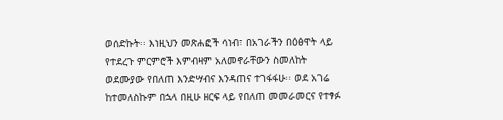ወሰድኩት፡፡ እነዚህን መጽሐፎች ሳነብ፣ በአገራችን በዕፅዋት ላይ የተደረጉ ምርምሮች እምብዛም አለመኖራቸውን ስመለከት ወደሙያው የበለጠ እንድሣብና እንዳጠና ተገፋፋሁ፡፡ ወደ አገሬ ከተመለስኩም በኋላ በዚሁ ዘርፍ ላይ የበለጠ መመራመርና የተፃፉ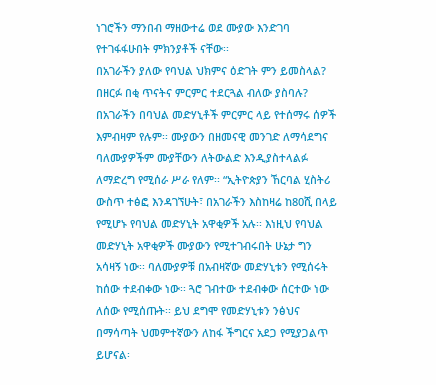ነገሮችን ማንበብ ማዘውተሬ ወደ ሙያው እንድገባ የተገፋፋሁበት ምክንያቶች ናቸው፡፡
በአገራችን ያለው የባህል ህክምና ዕድገት ምን ይመስላል? በዘርፉ በቂ ጥናትና ምርምር ተደርጓል ብለው ያስባሉ?
በአገራችን በባህል መድሃኒቶች ምርምር ላይ የተሰማሩ ሰዎች እምብዛም የሉም፡፡ ሙያውን በዘመናዊ መንገድ ለማሳደግና ባለሙያዎችም ሙያቸውን ለትውልድ እንዲያስተላልፉ ለማድረግ የሚሰራ ሥራ የለም፡፡ “ኢትዮጵያን ኸርባል ሂስትሪ ውስጥ ተፅፎ እንዳገኘሁት፣ በአገራችን እስከዛሬ ከ80ሺ በላይ የሚሆኑ የባህል መድሃኒት አዋቂዎች አሉ፡፡ እነዚህ የባህል መድሃኒት አዋቂዎች ሙያውን የሚተገብሩበት ሁኔታ ግን አሳዛኝ ነው፡፡ ባለሙያዎቹ በአብዛኛው መድሃኒቱን የሚሰሩት ከሰው ተደብቀው ነው፡፡ ጓሮ ገብተው ተደብቀው ሰርተው ነው ለሰው የሚሰጡት፡፡ ይህ ደግሞ የመድሃኒቱን ንፅህና በማሳጣት ህመምተኛውን ለከፋ ችግርና አደጋ የሚያጋልጥ ይሆናል፡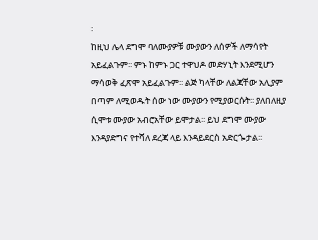፡
ከዚህ ሌላ ደግሞ ባለሙያዎቹ ሙያውን ለሰዎች ለማሳየት አይፈልጉም፡፡ ምኑ ከምኑ ጋር ተዋህዶ መድሃኒት እንደሚሆን ማሳወቅ ፈጽሞ አይፈልጉም፡፡ ልጅ ካላቸው ለልጃቸው አሊያም በጣም ለሚወዱት ሰው ነው ሙያውን የሚያወርሱት፡፡ ያለበለዚያ ሲሞቱ ሙያው አብሮአቸው ይሞታል፡፡ ይህ ደግሞ ሙያው እንዳያድግና የተሻለ ደረጃ ላይ እንዳይደርስ አድርጐታል፡፡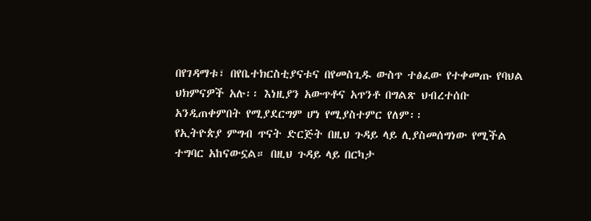በየገዳማቱ፣ በየቤተክርስቲያናቱና በየመስጊዱ ውስጥ ተፅፈው የተቀመጡ የባህል ህክምናዎች አሉ፡፡ እነዚያን አውጥቶና አጥንቶ በግልጽ ህብረተሰቡ አንዲጠቀምበት የሚያደርግም ሆነ የሚያስተምር የለም፡፡
የኢትዮጵያ ምግብ ጥናት ድርጅት በዚህ ጉዳይ ላይ ሊያስመሰግነው የሚችል ተግባር አከናውኗል። በዚህ ጉዳይ ላይ በርካታ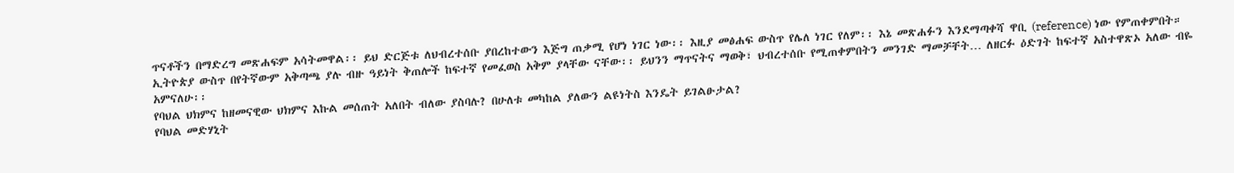ጥናቶችን በማድረግ መጽሐፍም አሳትመዋል፡፡ ይህ ድርጅቱ ለህብረተሰቡ ያበረከተውን እጅግ ጠቃሚ የሆነ ነገር ነው፡፡ እዚያ መፅሐፍ ውስጥ የሌለ ነገር የለም፡፡ እኔ መጽሐፉን እንደማጣቀሻ ዋቢ (reference) ነው የምጠቀምበት። ኢትዮጵያ ውስጥ በየትኛውም አቅጣጫ ያሉ ብዙ ዓይነት ቅጠሎች ከፍተኛ የመፈወስ አቅም ያላቸው ናቸው፡፡ ይህንን ማጥናትና ማወቅ፣ ህብረተሰቡ የሚጠቀምበትን መንገድ ማመቻቸት… ለዘርፉ ዕድገት ከፍተኛ አስተዋጽኦ አለው ብዬ አምናለሁ፡፡
የባህል ህክምና ከዘመናዊው ህክምና እኩል መሰጠት አለበት ብለው ያስባሉ? በሁለቱ መካከል ያለውን ልዩነትስ እንዴት ይገልፁታል?
የባህል መድሃኒት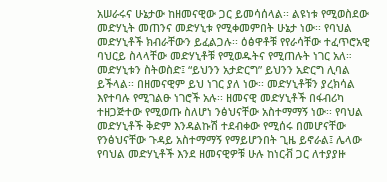አሠራሩና ሁኔታው ከዘመናዊው ጋር ይመሳሰላል፡፡ ልዩነቱ የሚወስደው መድሃኒት መጠንና መድሃኒቱ የሚቀመምበት ሁኔታ ነው፡፡ የባህል መድሃኒቶች ክብራቸውን ይፈልጋሉ፡፡ ዕፅዋቶቹ የየራሳቸው ተፈጥሮአዊ ባህርይ ስላላቸው መድሃኒቶቹ የሚወዱትና የሚጠሉት ነገር አለ። መድሃኒቱን ስትወስድ፤ “ይህንን አታድርግ” ይህንን አድርግ ሊባል ይችላል፡፡ በዘመናዊም ይህ ነገር ያለ ነው፡፡ መድሃኒቶቹን ያረክሳል እየተባሉ የሚገልፁ ነገሮች አሉ፡፡ ዘመናዊ መድሃኒቶች በፋብሪካ ተዘጋጅተው የሚወጡ ስለሆነ ንፅህናቸው አስተማማኝ ነው፡፡ የባህል መድሃኒቶች ቅድም እንዳልኩሽ ተደብቀው የሚሰሩ በመሆናቸው የንፅህናቸው ጉዳይ አስተማማኝ የማይሆንበት ጊዜ ይኖራል፤ ሌላው የባህል መድሃኒቶች እንደ ዘመናዊዎቹ ሁሉ ከነርቭ ጋር ለተያያዙ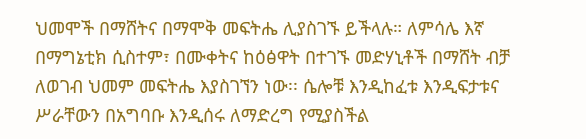ህመሞች በማሸትና በማሞቅ መፍትሔ ሊያስገኙ ይችላሉ። ለምሳሌ እኛ በማግኔቲክ ሲስተም፣ በሙቀትና ከዕፅዋት በተገኙ መድሃኒቶች በማሸት ብቻ ለወገብ ህመም መፍትሔ እያስገኘን ነው፡፡ ሴሎቹ እንዲከፈቱ እንዲፍታቱና ሥራቸውን በአግባቡ እንዲሰሩ ለማድረግ የሚያስችል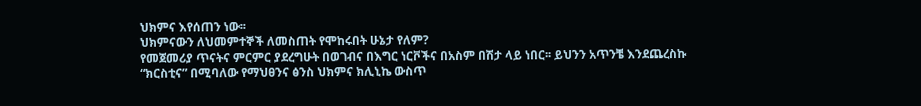ህክምና እየሰጠን ነው፡፡
ህክምናውን ለህመምተኞች ለመስጠት የሞከሩበት ሁኔታ የለም?
የመጀመሪያ ጥናትና ምርምር ያደረግሁት በወገብና በእግር ነርቮችና በአስም በሽታ ላይ ነበር፡፡ ይህንን አጥንቼ እንደጨረስኩ “ክርስቲና” በሚባለው የማህፀንና ፅንስ ህክምና ክሊኒኬ ውስጥ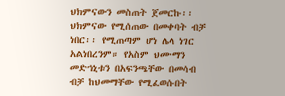ህክምናውን መስጠት ጀመርኩ፡፡ ህክምናው የሚሰጠው በመቀባት ብቻ ነበር፡፡ የሚጠጣም ሆነ ሌላ ነገር አልነበረንም። የአስም ህሙማን መድኀኒቱን በአፍንጫቸው በመሳብ ብቻ ከህመማቸው የሚፈወሱበት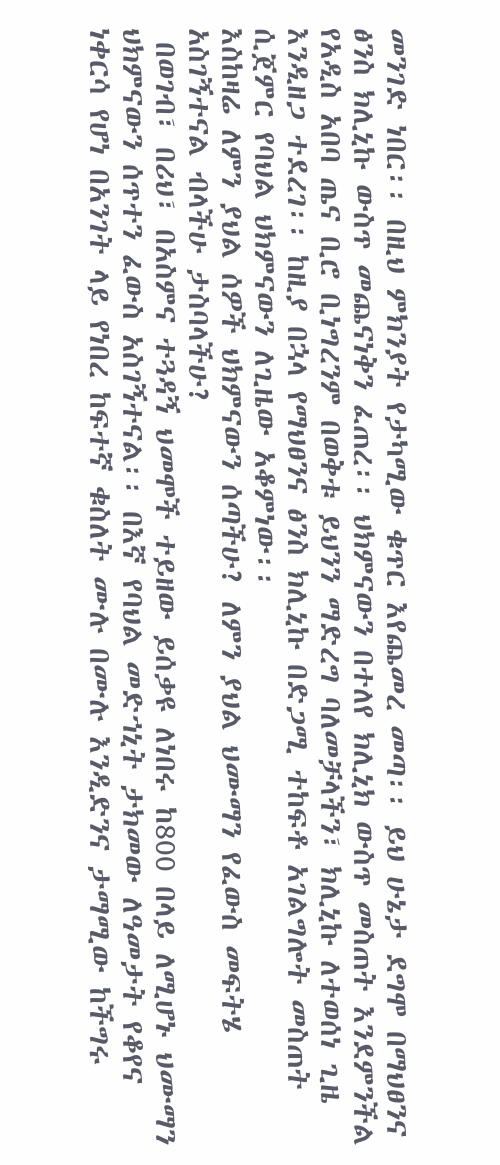መንገድ ነበር፡፡ በዚህ ምክንያት የታካሚው ቁጥር እየጨመረ መጣ፡፡ ይህ ሁኔታ ደግሞ በማህፀንና ፅንስ ክሊኒኩ ውስጥ መጨናነቅን ፈጠረ፡፡ ህክምናውን በተለየ ክሊኒክ ውስጥ መስጠት እንደምንችል የአዲስ አበባ ጤና ቢሮ ቢነግረንም በወቅቱ ይህንን ማድረግ ባለመቻላችን፣ ክሊኒኩ ለተወሰነ ጊዜ እንዲዘጋ ተደረገ፡፡ ከዚያ በኋላ የማህፀንና ፅንስ ክሊኒኩ በድጋሚ ተከፍቶ አገልግሎት መስጠት ሲጀምር የባህል ህክምናውን ለጊዜው አቆምነው፡፡
እስከዛሬ ለምን ያህል ሰዎች ህክምናውን ሰጣችሁ? ለምን ያህል ህሙማን የፈውስ መፍትሄ አስገኝተናል ብላችሁ ታስባላችሁ?
 በወገብ፣ በሪህ፣ በአስምና ተጓዳኝ ህመሞች ተይዘው ይሰቃዩ ለነበሩ ከ800 በላይ ለሚሆኑ ህሙማን ህክምናውን ሰጥተን ፈውስ አስገኝተናል፡፡ በእኛ የባህል መድኀኒት ታክመው ለዓመታት የቆየና ነቀርሳ የሆነ በአንገት ላይ የነበረ ከፍተኛ ቁስለት ሙሉ በሙሉ እንዲድንና ታማሚው ከችግሩ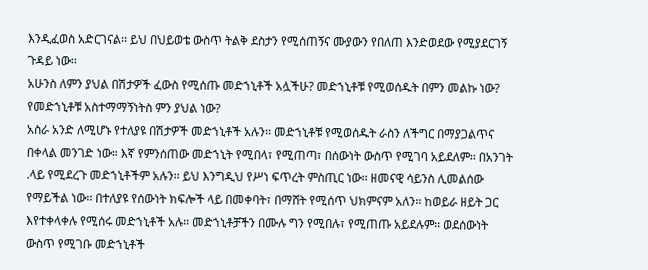እንዲፈወስ አድርገናል፡፡ ይህ በህይወቴ ውስጥ ትልቅ ደስታን የሚሰጠኝና ሙያውን የበለጠ እንድወደው የሚያደርገኝ ጉዳይ ነው፡፡
አሁንስ ለምን ያህል በሽታዎች ፈውስ የሚሰጡ መድኀኒቶች አሏችሁ? መድኀኒቶቹ የሚወሰዱት በምን መልኩ ነው? የመድኀኒቶቹ አስተማማኝነትስ ምን ያህል ነው?
አስራ አንድ ለሚሆኑ የተለያዩ በሽታዎች መድኀኒቶች አሉን፡፡ መድኀኒቶቹ የሚወሰዱት ራስን ለችግር በማያጋልጥና በቀላል መንገድ ነው። እኛ የምንሰጠው መድኀኒት የሚበላ፣ የሚጠጣ፣ በሰውነት ውስጥ የሚገባ አይደለም፡፡ በአንገት .ላይ የሚደረጉ መድኀኒቶችም አሉን፡፡ ይህ እንግዲህ የሥነ ፍጥረት ምስጢር ነው፡፡ ዘመናዊ ሳይንስ ሊመልሰው የማይችል ነው፡፡ በተለያዩ የሰውነት ክፍሎች ላይ በመቀባት፣ በማሸት የሚሰጥ ህክምናም አለን፡፡ ከወይራ ዘይት ጋር እየተቀላቀሉ የሚሰሩ መድኀኒቶች አሉ፡፡ መድኀኒቶቻችን በሙሉ ግን የሚበሉ፣ የሚጠጡ አይደሉም፡፡ ወደሰውነት ውስጥ የሚገቡ መድኀኒቶች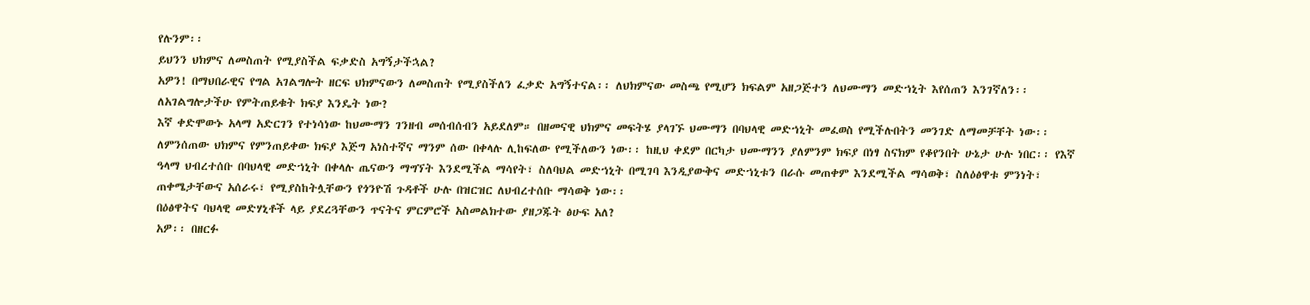የሉንም፡፡
ይህንን ህክምና ለመስጠት የሚያስችል ፍቃድስ አግኝታችኋል?
አዎን! በማህበራዊና የግል አገልግሎት ዘርፍ ህክምናውን ለመስጠት የሚያስችለን ፈቃድ አግኝተናል፡፡ ለህክምናው መስጫ የሚሆን ክፍልም አዘጋጅተን ለህሙማን መድኀኒት እየሰጠን እንገኛለን፡፡
ለአገልግሎታችሁ የምትጠይቁት ክፍያ እንዴት ነው?
እኛ ቀድሞውኑ አላማ አድርገን የተነሳነው ከህሙማን ገንዘብ መሰብሰብን አይደለም። በዘመናዊ ህክምና መፍትሄ ያላገኙ ህሙማን በባህላዊ መድኀኒት መፈወስ የሚችሉበትን መንገድ ለማመቻቸት ነው፡፡ ለምንሰጠው ህክምና የምንጠይቀው ክፍያ እጅግ አነስተኛና ማንም ሰው በቀላሉ ሊከፍለው የሚችለውን ነው፡፡ ከዚህ ቀደም በርካታ ህሙማንን ያለምንም ክፍያ በነፃ ስናክም የቆየንበት ሁኔታ ሁሉ ነበር፡፡ የእኛ ዓላማ ህብረተሰቡ በባህላዊ መድኀኒት በቀላሉ ጤናውን ማግኘት እንደሚችል ማሳየት፣ ስለባህል መድኀኒት በሚገባ እንዲያውቅና መድኀኒቱን በራሱ መጠቀም እንደሚችል ማሳወቅ፣ ስለዕፅዋቱ ምንነት፣ ጠቀሜታቸውና አሰራሩ፣ የሚያስከትሏቸውን የጎንዮሽ ጉዳቶች ሁሉ በዝርዝር ለህብረተሰቡ ማሳወቅ ነው፡፡
በዕፅዋትና ባህላዊ መድሃኒቶች ላይ ያደረጓቸውን ጥናትና ምርምሮች አስመልክተው ያዘጋጁት ፅሁፍ አለ?
አዎ፡፡ በዘርፉ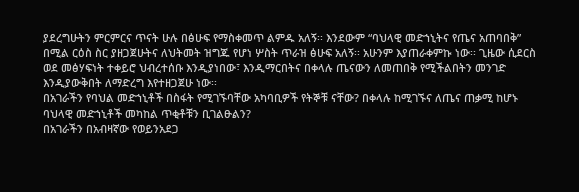ያደረግሁትን ምርምርና ጥናት ሁሉ በፅሁፍ የማስቀመጥ ልምዱ አለኝ፡፡ እንደውም “ባህላዊ መድኀኒትና የጤና አጠባበቅ” በሚል ርዕስ ስር ያዘጋጀሁትና ለህትመት ዝግጁ የሆነ ሦስት ጥራዝ ፅሁፍ አለኝ፡፡ አሁንም እያጠራቀምኩ ነው፡፡ ጊዜው ሲደርስ ወደ መፅሃፍነት ተቀይሮ ህብረተሰቡ እንዲያነበው፣ እንዲማርበትና በቀላሉ ጤናውን ለመጠበቅ የሚችልበትን መንገድ እንዲያውቅበት ለማድረግ እየተዘጋጀሁ ነው፡፡
በአገራችን የባህል መድኀኒቶች በስፋት የሚገኙባቸው አካባቢዎች የትኞቹ ናቸው? በቀላሉ ከሚገኙና ለጤና ጠቃሚ ከሆኑ ባህላዊ መድኀኒቶች መካከል ጥቂቶቹን ቢገልፁልን?
በአገራችን በአብዛኛው የወይንአደጋ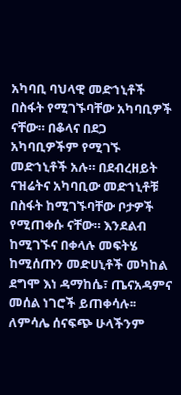አካባቢ ባህላዊ መድኀኒቶች በስፋት የሚገኙባቸው አካባቢዎች ናቸው። በቆላና በደጋ አካባቢዎችም የሚገኙ መድኀኒቶች አሉ። በደብረዘይት ናዝሬትና አካባቢው መድኀኒቶቹ በስፋት ከሚገኙባቸው ቦታዎች የሚጠቀሱ ናቸው። እንደልብ ከሚገኙና በቀላሉ መፍትሄ ከሚሰጡን መድሀኒቶች መካከል ደግሞ እነ ዳማከሴ፣ ጤናአዳምና መሰል ነገሮች ይጠቀሳሉ፡፡ ለምሳሌ ሰናፍጭ ሁላችንም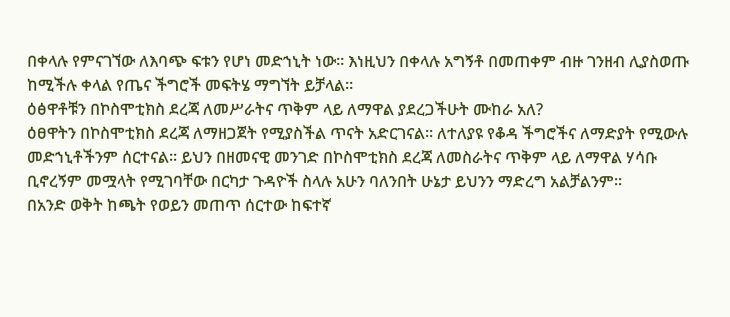በቀላሉ የምናገኘው ለእባጭ ፍቱን የሆነ መድኀኒት ነው፡፡ እነዚህን በቀላሉ አግኝቶ በመጠቀም ብዙ ገንዘብ ሊያስወጡ ከሚችሉ ቀላል የጤና ችግሮች መፍትሄ ማግኘት ይቻላል።
ዕፅዋቶቹን በኮስሞቲክስ ደረጃ ለመሥራትና ጥቅም ላይ ለማዋል ያደረጋችሁት ሙከራ አለ?
ዕፀዋትን በኮስሞቲክስ ደረጃ ለማዘጋጀት የሚያስችል ጥናት አድርገናል፡፡ ለተለያዩ የቆዳ ችግሮችና ለማድያት የሚውሉ መድኀኒቶችንም ሰርተናል፡፡ ይህን በዘመናዊ መንገድ በኮስሞቲክስ ደረጃ ለመስራትና ጥቅም ላይ ለማዋል ሃሳቡ ቢኖረኝም መሟላት የሚገባቸው በርካታ ጉዳዮች ስላሉ አሁን ባለንበት ሁኔታ ይህንን ማድረግ አልቻልንም፡፡
በአንድ ወቅት ከጫት የወይን መጠጥ ሰርተው ከፍተኛ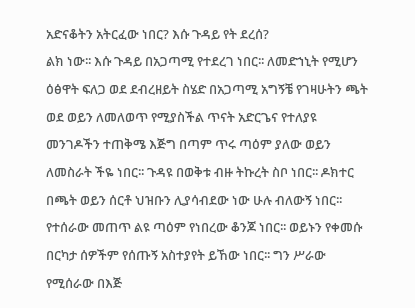አድናቆትን አትርፈው ነበር? እሱ ጉዳይ የት ደረሰ?
ልክ ነው፡፡ እሱ ጉዳይ በአጋጣሚ የተደረገ ነበር፡፡ ለመድኀኒት የሚሆን ዕፅዋት ፍለጋ ወደ ደብረዘይት ስሄድ በአጋጣሚ አግኝቼ የገዛሁትን ጫት ወደ ወይን ለመለወጥ የሚያስችል ጥናት አድርጌና የተለያዩ መንገዶችን ተጠቅሜ እጅግ በጣም ጥሩ ጣዕም ያለው ወይን ለመስራት ችዬ ነበር፡፡ ጉዳዩ በወቅቱ ብዙ ትኩረት ስቦ ነበር፡፡ ዶክተር በጫት ወይን ሰርቶ ህዝቡን ሊያሳብደው ነው ሁሉ ብለውኝ ነበር፡፡ የተሰራው መጠጥ ልዩ ጣዕም የነበረው ቆንጆ ነበር፡፡ ወይኑን የቀመሱ በርካታ ሰዎችም የሰጡኝ አስተያየት ይኸው ነበር፡፡ ግን ሥራው የሚሰራው በእጅ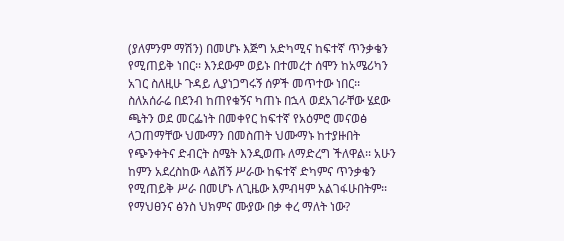(ያለምንም ማሽን) በመሆኑ እጅግ አድካሚና ከፍተኛ ጥንቃቄን የሚጠይቅ ነበር፡፡ እንደውም ወይኑ በተመረተ ሰሞን ከአሜሪካን አገር ስለዚሁ ጉዳይ ሊያነጋግሩኝ ሰዎች መጥተው ነበር፡፡ ስለአሰራሬ በደንብ ከጠየቁኝና ካጠኑ በኋላ ወደአገራቸው ሄደው ጫትን ወደ መርፌነት በመቀየር ከፍተኛ የአዕምሮ መናወፅ ላጋጠማቸው ህሙማን በመስጠት ህሙማኑ ከተያዙበት የጭንቀትና ድብርት ስሜት እንዲወጡ ለማድረግ ችለዋል፡፡ አሁን ከምን አደረስከው ላልሽኝ ሥራው ከፍተኛ ድካምና ጥንቃቄን የሚጠይቅ ሥራ በመሆኑ ለጊዜው እምብዛም አልገፋሁበትም፡፡
የማህፀንና ፅንስ ህክምና ሙያው በቃ ቀረ ማለት ነው?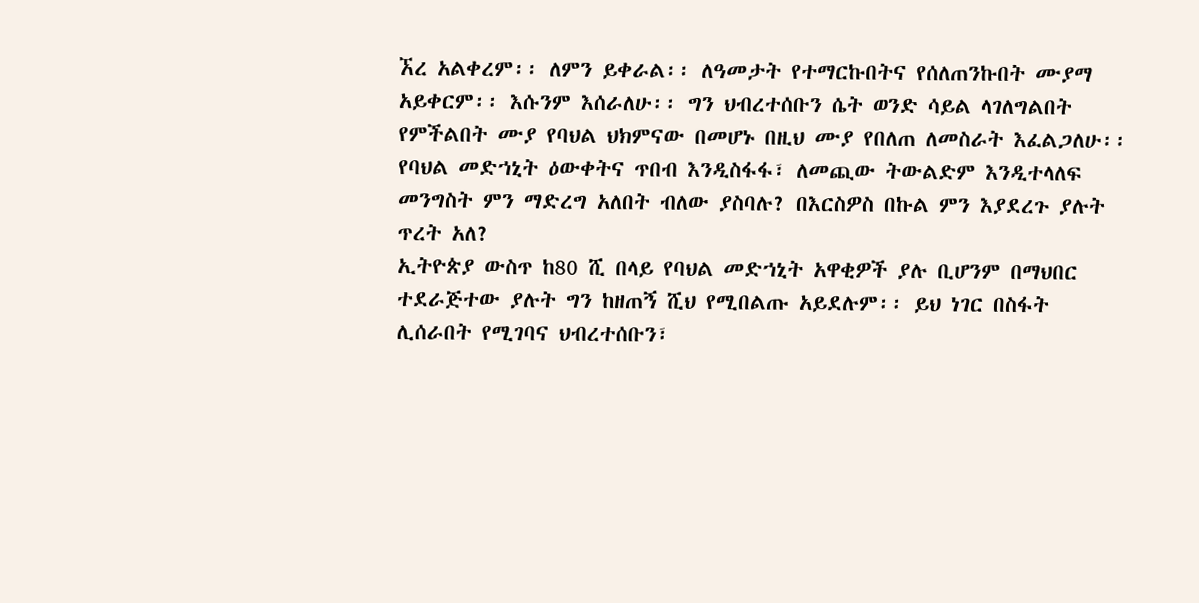ኧረ አልቀረም፡፡ ለምን ይቀራል፡፡ ለዓመታት የተማርኩበትና የሰለጠንኩበት ሙያማ አይቀርም፡፡ እሱንም እሰራለሁ፡፡ ግን ህብረተሰቡን ሴት ወንድ ሳይል ላገለግልበት የምችልበት ሙያ የባህል ህክምናው በመሆኑ በዚህ ሙያ የበለጠ ለመስራት እፈልጋለሁ፡፡
የባህል መድኀኒት ዕውቀትና ጥበብ እንዲስፋፋ፣ ለመጪው ትውልድም እንዲተላለፍ መንግስት ምን ማድረግ አለበት ብለው ያስባሉ? በእርስዎስ በኩል ምን እያደረጉ ያሉት ጥረት አለ?
ኢትዮጵያ ውስጥ ከ80 ሺ በላይ የባህል መድኀኒት አዋቂዎች ያሉ ቢሆንም በማህበር ተደራጅተው ያሉት ግን ከዘጠኝ ሺህ የሚበልጡ አይደሉም፡፡ ይህ ነገር በስፋት ሊሰራበት የሚገባና ህብረተሰቡን፣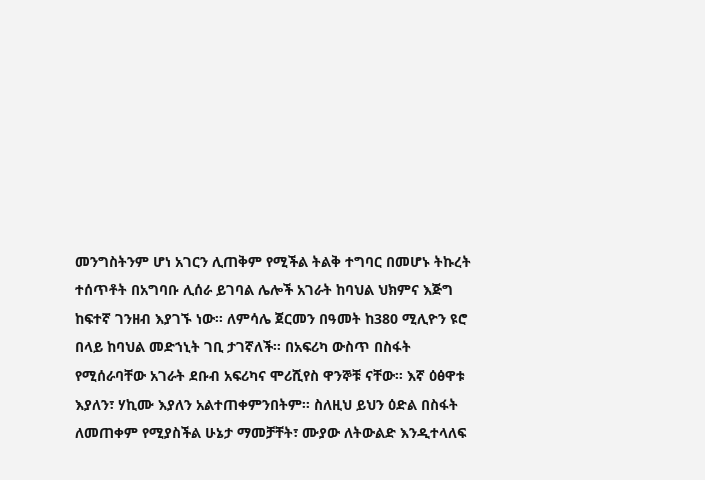መንግስትንም ሆነ አገርን ሊጠቅም የሚችል ትልቅ ተግባር በመሆኑ ትኩረት ተሰጥቶት በአግባቡ ሊሰራ ይገባል ሌሎች አገራት ከባህል ህክምና እጅግ ከፍተኛ ገንዘብ እያገኙ ነው፡፡ ለምሳሌ ጀርመን በዓመት ከ380 ሚሊዮን ዩሮ በላይ ከባህል መድኀኒት ገቢ ታገኛለች፡፡ በአፍሪካ ውስጥ በስፋት የሚሰራባቸው አገራት ደቡብ አፍሪካና ሞሪሺየስ ዋንኞቹ ናቸው፡፡ እኛ ዕፅዋቱ እያለን፣ ሃኪሙ እያለን አልተጠቀምንበትም፡፡ ስለዚህ ይህን ዕድል በስፋት ለመጠቀም የሚያስችል ሁኔታ ማመቻቸት፣ ሙያው ለትውልድ እንዲተላለፍ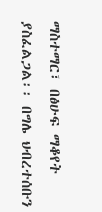ማስተማር፣ በፅሁፍ ማቆየት ያስፈልጋል፡፡ በግሌ ህብረተሰቡን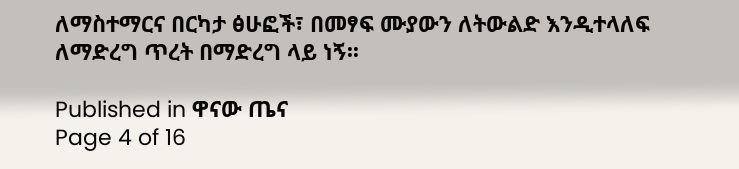ለማስተማርና በርካታ ፅሁፎች፣ በመፃፍ ሙያውን ለትውልድ እንዲተላለፍ ለማድረግ ጥረት በማድረግ ላይ ነኝ፡፡

Published in ዋናው ጤና
Page 4 of 16